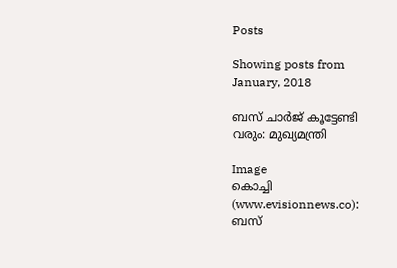Posts

Showing posts from January, 2018

ബസ് ചാര്‍ജ് കൂട്ടേണ്ടി വരും: മുഖ്യമന്ത്രി

Image
കൊച്ചി (www.evisionnews.co): ബസ്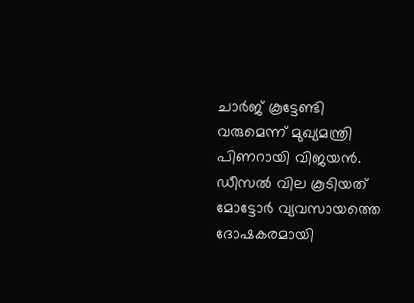ചാര്‍ജ് കൂട്ടേണ്ടി വരുമെന്ന് മുഖ്യമന്ത്രി പിണറായി വിജയന്‍. ഡീസല്‍ വില കൂടിയത് മോട്ടോര്‍ വ്യവസായത്തെ ദോഷകരമായി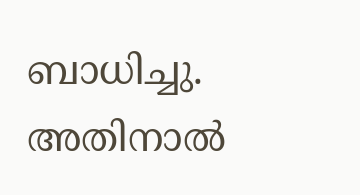ബാധിച്ചു. അതിനാല്‍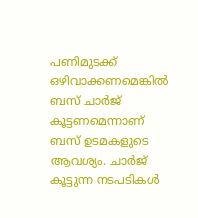പണിമുടക്ക് ഒഴിവാക്കണമെങ്കില്‍ ബസ് ചാര്‍ജ് കൂട്ടണമെന്നാണ് ബസ് ഉടമകളുടെ ആവശ്യം. ചാര്‍ജ് കൂട്ടുന്ന നടപടികള്‍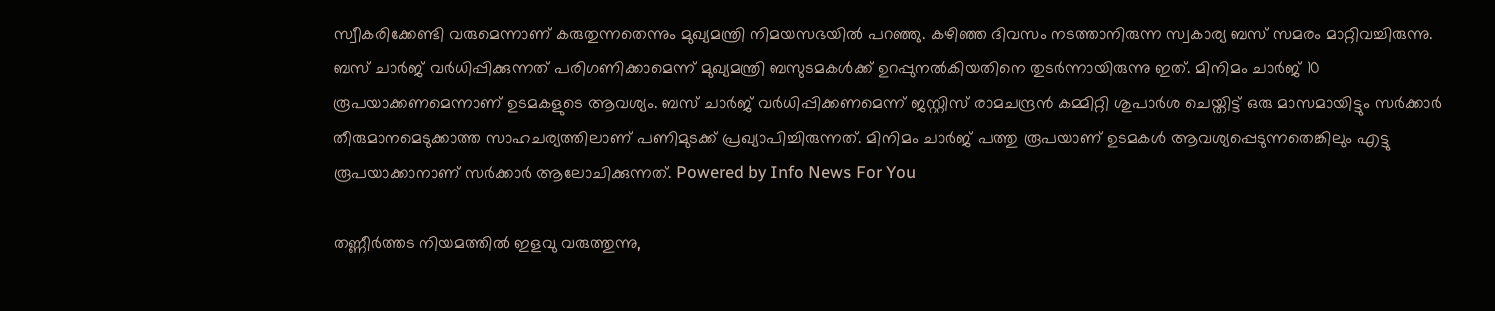സ്വീകരിക്കേണ്ടി വരുമെന്നാണ് കരുതുന്നതെന്നും മുഖ്യമന്ത്രി നിമയസഭയില്‍ പറഞ്ഞു. കഴിഞ്ഞ ദിവസം നടത്താനിരുന്ന സ്വകാര്യ ബസ് സമരം മാറ്റിവച്ചിരുന്നു. ബസ് ചാര്‍ജ് വര്‍ധിപ്പിക്കുന്നത് പരിഗണിക്കാമെന്ന് മുഖ്യമന്ത്രി ബസുടമകള്‍ക്ക് ഉറപ്പുനല്‍കിയതിനെ തുടര്‍ന്നായിരുന്നു ഇത്. മിനിമം ചാര്‍ജ് 10 രൂപയാക്കണമെന്നാണ് ഉടമകളുടെ ആവശ്യം. ബസ് ചാര്‍ജ് വര്‍ധിപ്പിക്കണമെന്ന് ജസ്റ്റിസ് രാമചന്ദ്രന്‍ കമ്മിറ്റി ശുപാര്‍ശ ചെയ്തിട്ട് ഒരു മാസമായിട്ടും സര്‍ക്കാര്‍ തീരുമാനമെടുക്കാത്ത സാഹചര്യത്തിലാണ് പണിമുടക്ക് പ്രഖ്യാപിച്ചിരുന്നത്. മിനിമം ചാര്‍ജ് പത്തു രൂപയാണ് ഉടമകള്‍ ആവശ്യപ്പെടുന്നതെങ്കിലും എട്ടു രൂപയാക്കാനാണ് സര്‍ക്കാര്‍ ആലോചിക്കുന്നത്. Powered by Info News For You

തണ്ണീർത്തട നിയമത്തിൽ ഇളവു വരുത്തുന്നു,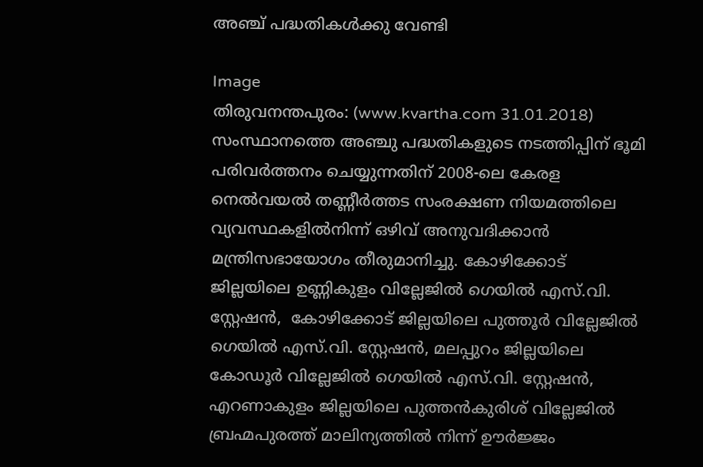അഞ്ച് പദ്ധതികൾക്കു വേണ്ടി

Image
തിരുവനന്തപുരം: (www.kvartha.com 31.01.2018)  സംസ്ഥാനത്തെ അഞ്ചു പദ്ധതികളുടെ നടത്തിപ്പിന് ഭൂമി പരിവര്‍ത്തനം ചെയ്യുന്നതിന് 2008-ലെ കേരള നെല്‍വയല്‍ തണ്ണീര്‍ത്തട സംരക്ഷണ നിയമത്തിലെ വ്യവസ്ഥകളില്‍നിന്ന് ഒഴിവ് അനുവദിക്കാന്‍ മന്ത്രിസഭായോഗം തീരുമാനിച്ചു. കോഴിക്കോട് ജില്ലയിലെ ഉണ്ണികുളം വില്ലേജില്‍ ഗെയില്‍ എസ്.വി. സ്റ്റേഷന്‍,  കോഴിക്കോട് ജില്ലയിലെ പുത്തൂര്‍ വില്ലേജില്‍ ഗെയില്‍ എസ്.വി. സ്റ്റേഷന്‍, മലപ്പുറം ജില്ലയിലെ കോഡൂര്‍ വില്ലേജില്‍ ഗെയില്‍ എസ്.വി. സ്റ്റേഷന്‍, എറണാകുളം ജില്ലയിലെ പുത്തന്‍കുരിശ് വില്ലേജില്‍ ബ്രഹ്മപുരത്ത് മാലിന്യത്തില്‍ നിന്ന് ഊര്‍ജ്ജം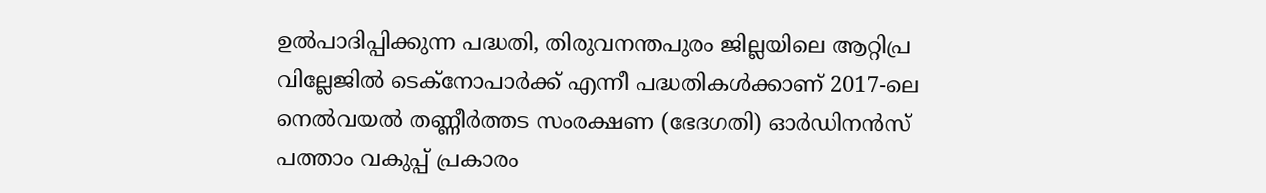ഉല്‍പാദിപ്പിക്കുന്ന പദ്ധതി, തിരുവനന്തപുരം ജില്ലയിലെ ആറ്റിപ്ര വില്ലേജില്‍ ടെക്നോപാര്‍ക്ക് എന്നീ പദ്ധതികള്‍ക്കാണ് 2017-ലെ നെല്‍വയല്‍ തണ്ണീര്‍ത്തട സംരക്ഷണ (ഭേദഗതി) ഓര്‍ഡിനന്‍സ് പത്താം വകുപ്പ് പ്രകാരം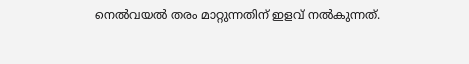നെല്‍വയല്‍ തരം മാറ്റുന്നതിന് ഇളവ് നല്‍കുന്നത്.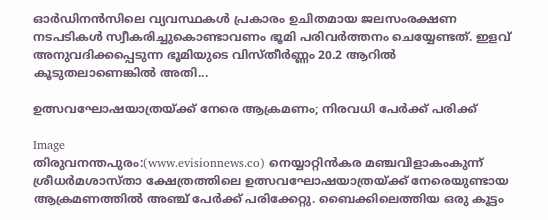ഓര്‍ഡിനന്‍സിലെ വ്യവസ്ഥകള്‍ പ്രകാരം ഉചിതമായ ജലസംരക്ഷണ നടപടികള്‍ സ്വീകരിച്ചുകൊണ്ടാവണം ഭൂമി പരിവര്‍ത്തനം ചെയ്യേണ്ടത്. ഇളവ് അനുവദിക്കപ്പെടുന്ന ഭൂമിയുടെ വിസ്തീര്‍ണ്ണം 20.2 ആറില്‍ കൂടുതലാണെങ്കില്‍ അതി...

ഉത്സവഘോഷയാത്രയ്ക്ക് നേരെ ആക്രമണം; നിരവധി പേര്‍ക്ക് പരിക്ക്

Image
തിരുവനന്തപുരം:(www.evisionnews.co) നെയ്യാറ്റിന്‍കര മഞ്ചവിളാകംകുന്ന് ശ്രീധര്‍മശാസ്താ ക്ഷേത്രത്തിലെ ഉത്സവഘോഷയാത്രയ്ക്ക് നേരെയുണ്ടായ ആക്രമണത്തില്‍ അഞ്ച് പേര്‍ക്ക് പരിക്കേറ്റു. ബൈക്കിലെത്തിയ ഒരു കൂട്ടം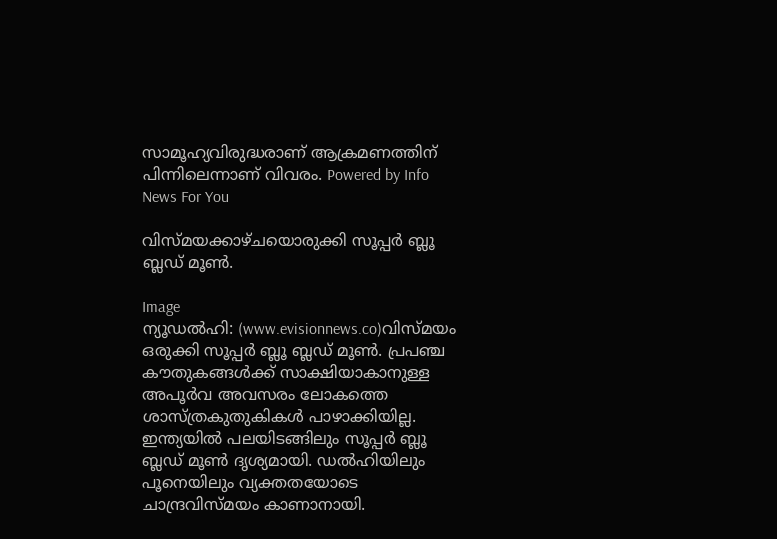സാമൂഹ്യവിരുദ്ധരാണ് ആക്രമണത്തിന് പിന്നിലെന്നാണ് വിവരം. Powered by Info News For You

വിസ്മയക്കാഴ്ചയൊരുക്കി സൂപ്പര്‍ ബ്ലൂ ബ്ലഡ് മൂണ്‍.

Image
ന്യൂഡല്‍ഹി: (www.evisionnews.co)വിസ്മയം ഒരുക്കി സൂപ്പര്‍ ബ്ലൂ ബ്ലഡ് മൂണ്‍. പ്രപഞ്ച കൗതുകങ്ങള്‍ക്ക് സാക്ഷിയാകാനുള്ള അപൂര്‍വ അവസരം ലോകത്തെ  ശാസ്ത്രകുതുകികള്‍ പാഴാക്കിയില്ല. ഇന്ത്യയില്‍ പലയിടങ്ങിലും സൂപ്പര്‍ ബ്ലൂ ബ്ലഡ് മൂണ്‍ ദൃശ്യമായി. ഡല്‍ഹിയിലും പൂനെയിലും വ്യക്തതയോടെ ചാന്ദ്രവിസ്മയം കാണാനായി.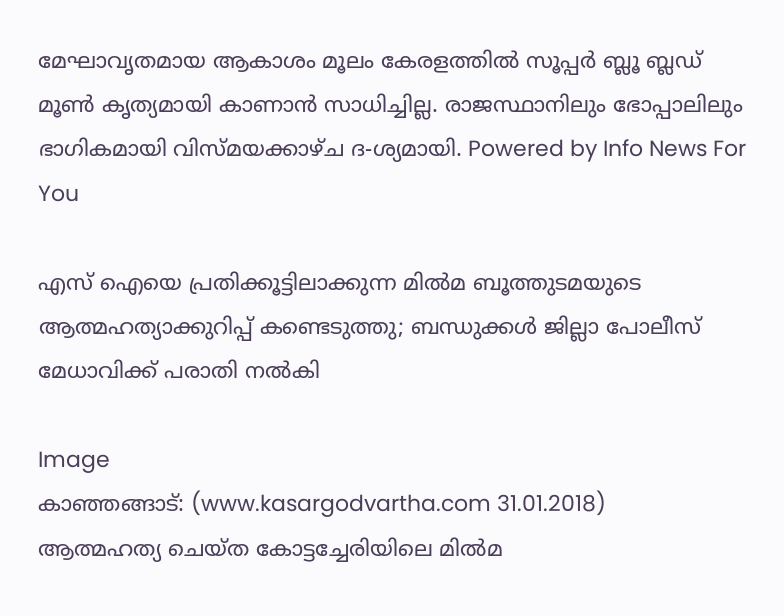മേഘാവൃതമായ ആകാശം മൂലം കേരളത്തില്‍ സൂപ്പര്‍ ബ്ലൂ ബ്ലഡ് മൂണ്‍ കൃത്യമായി കാണാന്‍ സാധിച്ചില്ല. രാജസ്ഥാനിലും ഭോപ്പാലിലും ഭാഗികമായി വിസ്മയക്കാഴ്ച ദ-ശ്യമായി. Powered by Info News For You

എസ് ഐയെ പ്രതിക്കൂട്ടിലാക്കുന്ന മില്‍മ ബൂത്തുടമയുടെ ആത്മഹത്യാക്കുറിപ്പ് കണ്ടെടുത്തു; ബന്ധുക്കള്‍ ജില്ലാ പോലീസ് മേധാവിക്ക് പരാതി നല്‍കി

Image
കാഞ്ഞങ്ങാട്: (www.kasargodvartha.com 31.01.2018)  ആത്മഹത്യ ചെയ്ത കോട്ടച്ചേരിയിലെ മില്‍മ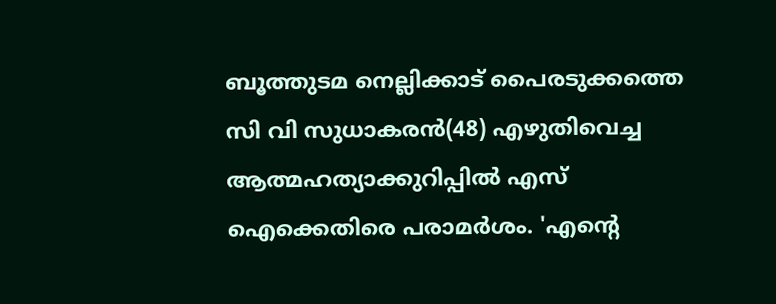ബൂത്തുടമ നെല്ലിക്കാട് പൈരടുക്കത്തെ സി വി സുധാകരന്‍(48) എഴുതിവെച്ച ആത്മഹത്യാക്കുറിപ്പില്‍ എസ് ഐക്കെതിരെ പരാമര്‍ശം. 'എന്റെ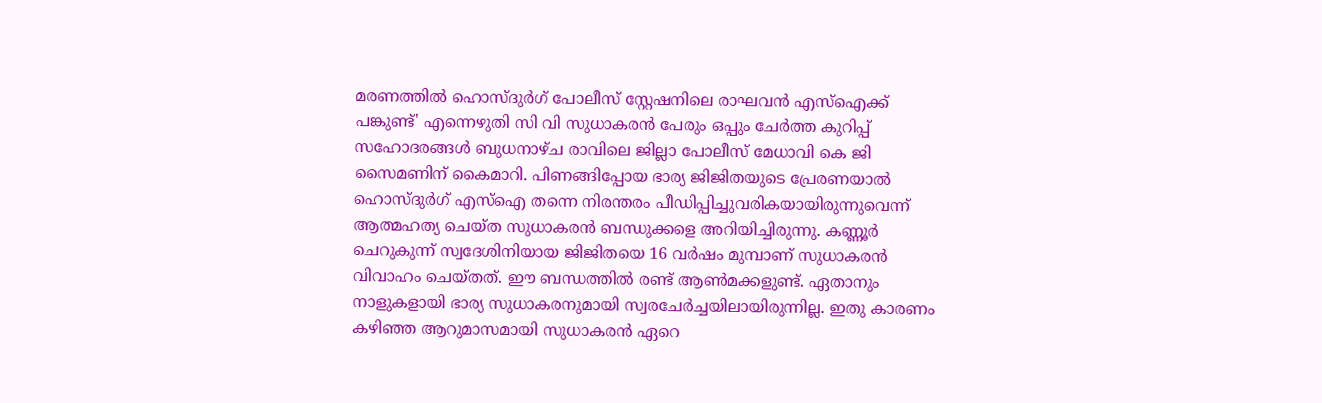മരണത്തില്‍ ഹൊസ്ദുര്‍ഗ് പോലീസ് സ്റ്റേഷനിലെ രാഘവന്‍ എസ്ഐക്ക് പങ്കുണ്ട്' എന്നെഴുതി സി വി സുധാകരന്‍ പേരും ഒപ്പും ചേര്‍ത്ത കുറിപ്പ് സഹോദരങ്ങള്‍ ബുധനാഴ്ച രാവിലെ ജില്ലാ പോലീസ് മേധാവി കെ ജി സൈമണിന് കൈമാറി. പിണങ്ങിപ്പോയ ഭാര്യ ജിജിതയുടെ പ്രേരണയാല്‍ ഹൊസ്ദുര്‍ഗ് എസ്ഐ തന്നെ നിരന്തരം പീഡിപ്പിച്ചുവരികയായിരുന്നുവെന്ന് ആത്മഹത്യ ചെയ്ത സുധാകരന്‍ ബന്ധുക്കളെ അറിയിച്ചിരുന്നു. കണ്ണൂര്‍ ചെറുകുന്ന് സ്വദേശിനിയായ ജിജിതയെ 16 വര്‍ഷം മുമ്പാണ് സുധാകരന്‍ വിവാഹം ചെയ്തത്. ഈ ബന്ധത്തില്‍ രണ്ട് ആണ്‍മക്കളുണ്ട്. ഏതാനും നാളുകളായി ഭാര്യ സുധാകരനുമായി സ്വരചേര്‍ച്ചയിലായിരുന്നില്ല. ഇതു കാരണം കഴിഞ്ഞ ആറുമാസമായി സുധാകരന്‍ ഏറെ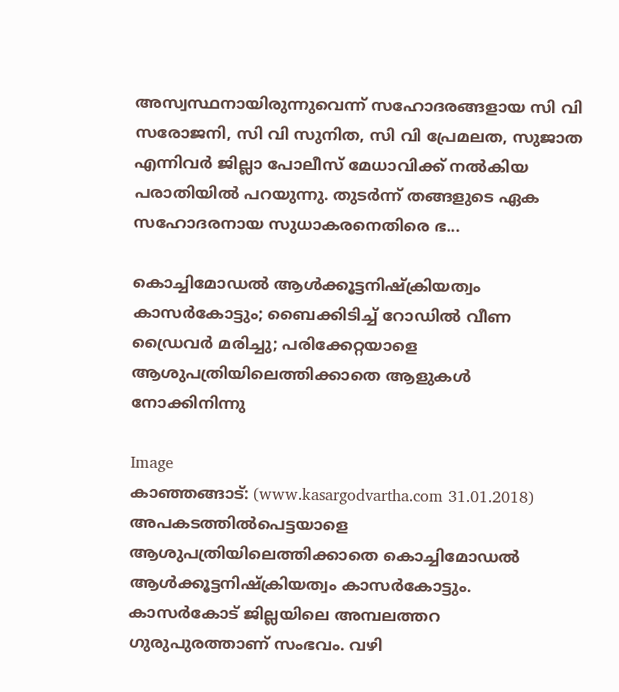അസ്വസ്ഥനായിരുന്നുവെന്ന് സഹോദരങ്ങളായ സി വി സരോജനി, സി വി സുനിത, സി വി പ്രേമലത, സുജാത എന്നിവര്‍ ജില്ലാ പോലീസ് മേധാവിക്ക് നല്‍കിയ പരാതിയില്‍ പറയുന്നു. തുടര്‍ന്ന് തങ്ങളുടെ ഏക സഹോദരനായ സുധാകരനെതിരെ ഭ...

കൊച്ചിമോഡല്‍ ആള്‍ക്കൂട്ടനിഷ്‌ക്രിയത്വം കാസര്‍കോട്ടും; ബൈക്കിടിച്ച് റോഡില്‍ വീണ ഡ്രൈവര്‍ മരിച്ചു; പരിക്കേറ്റയാളെ ആശുപത്രിയിലെത്തിക്കാതെ ആളുകള്‍ നോക്കിനിന്നു

Image
കാഞ്ഞങ്ങാട്: (www.kasargodvartha.com 31.01.2018)  അപകടത്തില്‍പെട്ടയാളെ ആശുപത്രിയിലെത്തിക്കാതെ കൊച്ചിമോഡല്‍ ആള്‍ക്കൂട്ടനിഷ്‌ക്രിയത്വം കാസര്‍കോട്ടും. കാസര്‍കോട് ജില്ലയിലെ അമ്പലത്തറ ഗുരുപുരത്താണ് സംഭവം. വഴി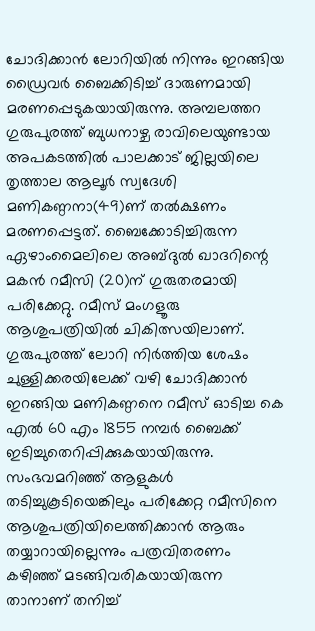ചോദിക്കാന്‍ ലോറിയില്‍ നിന്നും ഇറങ്ങിയ ഡ്രൈവര്‍ ബൈക്കിടിച്ച് ദാരുണമായി മരണപ്പെടുകയായിരുന്നു. അമ്പലത്തറ ഗുരുപുരത്ത് ബുധനാഴ്ച രാവിലെയുണ്ടായ അപകടത്തില്‍ പാലക്കാട് ജില്ലയിലെ തൃത്താല ആലൂര്‍ സ്വദേശി മണികണ്ഠനാ(49)ണ് തല്‍ക്ഷണം മരണപ്പെട്ടത്. ബൈക്കോടിച്ചിരുന്ന ഏഴാംമൈലിലെ അബ്ദുല്‍ ഖാദറിന്റെ മകന്‍ റമീസി (20)ന് ഗുരുതരമായി പരിക്കേറ്റു. റമീസ് മംഗളൂരു ആശുപത്രിയില്‍ ചികിത്സയിലാണ്. ഗുരുപുരത്ത് ലോറി നിര്‍ത്തിയ ശേഷം ചുള്ളിക്കരയിലേക്ക് വഴി ചോദിക്കാന്‍ ഇറങ്ങിയ മണികണ്ഠനെ റമീസ് ഓടിച്ച കെ എല്‍ 60 എം 1855 നമ്പര്‍ ബൈക്ക് ഇടിച്ചുതെറിപ്പിക്കുകയായിരുന്നു. സംഭവമറിഞ്ഞ് ആളുകള്‍ തടിച്ചുകൂടിയെങ്കിലും പരിക്കേറ്റ റമീസിനെ ആശുപത്രിയിലെത്തിക്കാന്‍ ആരും തയ്യാറായില്ലെന്നും പത്രവിതരണം കഴിഞ്ഞ് മടങ്ങിവരികയായിരുന്ന താനാണ് തനിച്ച്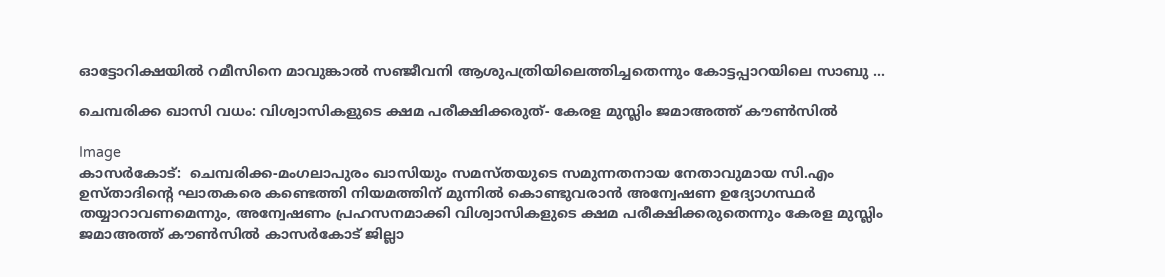ഓട്ടോറിക്ഷയില്‍ റമീസിനെ മാവുങ്കാല്‍ സഞ്ജീവനി ആശുപത്രിയിലെത്തിച്ചതെന്നും കോട്ടപ്പാറയിലെ സാബു ...

ചെമ്പരിക്ക ഖാസി വധം: വിശ്വാസികളുടെ ക്ഷമ പരീക്ഷിക്കരുത്- കേരള മുസ്ലിം ജമാഅത്ത് കൗണ്‍സില്‍

Image
കാസര്‍കോട്:  ചെമ്പരിക്ക-മംഗലാപുരം ഖാസിയും സമസ്തയുടെ സമുന്നതനായ നേതാവുമായ സി.എം ഉസ്താദിന്റെ ഘാതകരെ കണ്ടെത്തി നിയമത്തിന് മുന്നില്‍ കൊണ്ടുവരാന്‍ അന്വേഷണ ഉദ്യോഗസ്ഥര്‍ തയ്യാറാവണമെന്നും, അന്വേഷണം പ്രഹസനമാക്കി വിശ്വാസികളുടെ ക്ഷമ പരീക്ഷിക്കരുതെന്നും കേരള മുസ്ലിം ജമാഅത്ത് കൗണ്‍സില്‍ കാസര്‍കോട് ജില്ലാ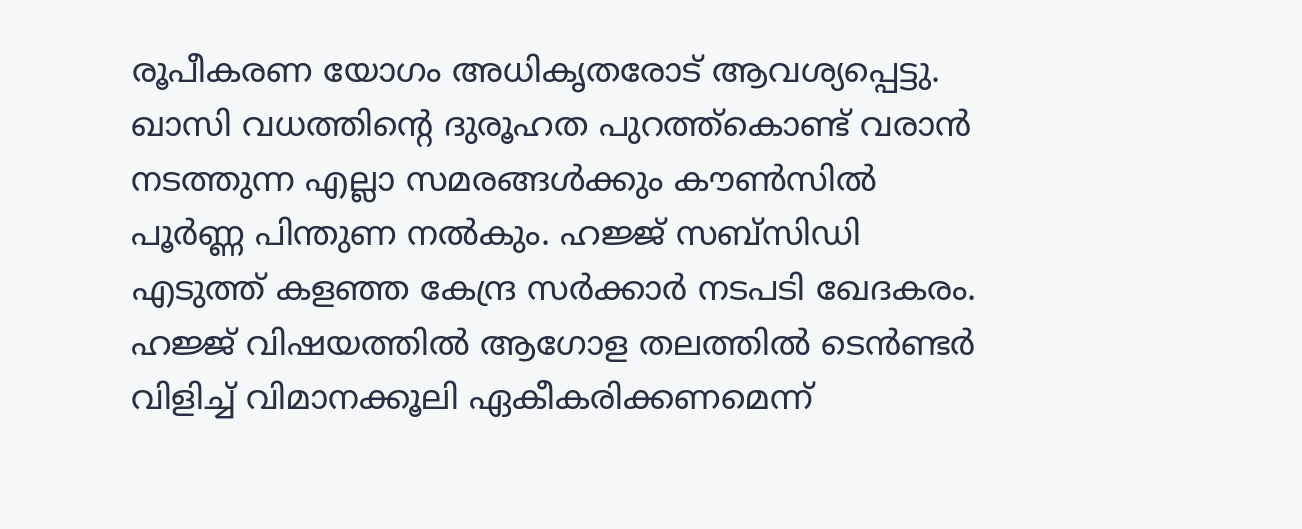രൂപീകരണ യോഗം അധികൃതരോട് ആവശ്യപ്പെട്ടു. ഖാസി വധത്തിന്റെ ദുരൂഹത പുറത്ത്കൊണ്ട് വരാന്‍ നടത്തുന്ന എല്ലാ സമരങ്ങള്‍ക്കും കൗണ്‍സില്‍ പൂര്‍ണ്ണ പിന്തുണ നല്‍കും. ഹജ്ജ് സബ്സിഡി എടുത്ത് കളഞ്ഞ കേന്ദ്ര സര്‍ക്കാര്‍ നടപടി ഖേദകരം. ഹജ്ജ് വിഷയത്തില്‍ ആഗോള തലത്തില്‍ ടെന്‍ണ്ടര്‍ വിളിച്ച് വിമാനക്കൂലി ഏകീകരിക്കണമെന്ന്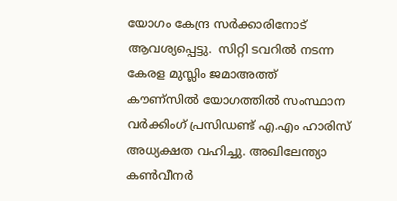യോഗം കേന്ദ്ര സര്‍ക്കാരിനോട് ആവശ്യപ്പെട്ടു.  സിറ്റി ടവറില്‍ നടന്ന കേരള മുസ്ലിം ജമാഅത്ത് കൗണ്സില്‍ യോഗത്തില്‍ സംസ്ഥാന വര്‍ക്കിംഗ് പ്രസിഡണ്ട് എ.എം ഹാരിസ് അധ്യക്ഷത വഹിച്ചു. അഖിലേന്ത്യാ കണ്‍വീനര്‍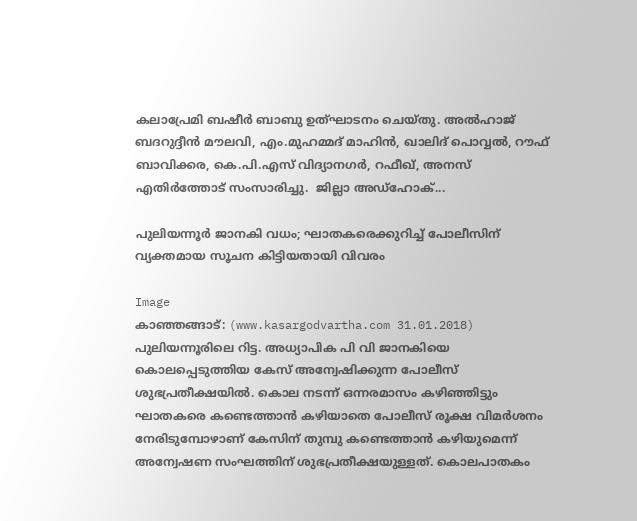കലാപ്രേമി ബഷീര്‍ ബാബു ഉത്ഘാടനം ചെയ്തു. അല്‍ഹാജ് ബദറുദ്ദീന്‍ മൗലവി, എം.മുഹമ്മദ് മാഹിന്‍, ഖാലിദ് പൊവ്വല്‍, റൗഫ് ബാവിക്കര, കെ.പി.എസ് വിദ്യാനഗര്‍, റഫീഖ്, അനസ് എതിര്‍ത്തോട് സംസാരിച്ചു.  ജില്ലാ അഡ്ഹോക്...

പുലിയന്നൂര്‍ ജാനകി വധം; ഘാതകരെക്കുറിച്ച് പോലീസിന് വ്യക്തമായ സൂചന കിട്ടിയതായി വിവരം

Image
കാഞ്ഞങ്ങാട്: (www.kasargodvartha.com 31.01.2018)  പുലിയന്നൂരിലെ റിട്ട. അധ്യാപിക പി വി ജാനകിയെ കൊലപ്പെടുത്തിയ കേസ് അന്വേഷിക്കുന്ന പോലീസ് ശുഭപ്രതീക്ഷയില്‍. കൊല നടന്ന് ഒന്നരമാസം കഴിഞ്ഞിട്ടും ഘാതകരെ കണ്ടെത്താന്‍ കഴിയാതെ പോലീസ് രൂക്ഷ വിമര്‍ശനം നേരിടുമ്പോഴാണ് കേസിന് തുമ്പു കണ്ടെത്താന്‍ കഴിയുമെന്ന് അന്വേഷണ സംഘത്തിന് ശുഭപ്രതീക്ഷയുള്ളത്. കൊലപാതകം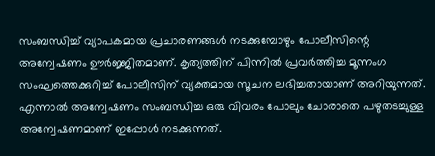സംബന്ധിച്ച് വ്യാപകമായ പ്രചാരണങ്ങള്‍ നടക്കുമ്പോഴും പോലീസിന്റെ അന്വേഷണം ഊര്‍ജ്ജിതമാണ്. കൃത്യത്തിന് പിന്നില്‍ പ്രവര്‍ത്തിച്ച മൂന്നംഗ സംഘത്തെക്കുറിച്ച് പോലീസിന് വ്യക്തമായ സൂചന ലഭിച്ചതായാണ് അറിയുന്നത്. എന്നാല്‍ അന്വേഷണം സംബന്ധിച്ച ഒരു വിവരം പോലും ചോരാതെ പഴുതടച്ചുള്ള അന്വേഷണമാണ് ഇപ്പോള്‍ നടക്കുന്നത്.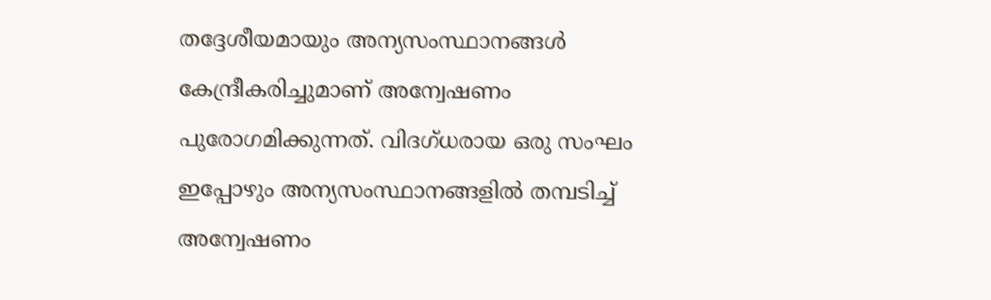തദ്ദേശീയമായും അന്യസംസ്ഥാനങ്ങള്‍ കേന്ദ്രീകരിച്ചുമാണ് അന്വേഷണം പുരോഗമിക്കുന്നത്. വിദഗ്ധരായ ഒരു സംഘം ഇപ്പോഴും അന്യസംസ്ഥാനങ്ങളില്‍ തമ്പടിച്ച് അന്വേഷണം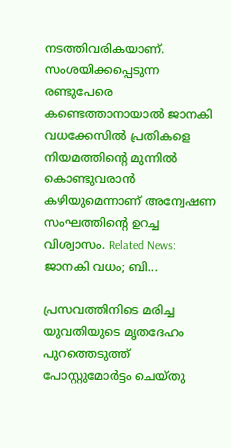നടത്തിവരികയാണ്. സംശയിക്കപ്പെടുന്ന രണ്ടുപേരെ കണ്ടെത്താനായാല്‍ ജാനകി വധക്കേസില്‍ പ്രതികളെ നിയമത്തിന്റെ മുന്നില്‍ കൊണ്ടുവരാന്‍ കഴിയുമെന്നാണ് അന്വേഷണ സംഘത്തിന്റെ ഉറച്ച വിശ്വാസം. Related News: ജാനകി വധം; ബി...

പ്രസവത്തിനിടെ മരിച്ച യുവതിയുടെ മൃതദേഹം പുറത്തെടുത്ത് പോസ്റ്റുമോര്‍ട്ടം ചെയ്തു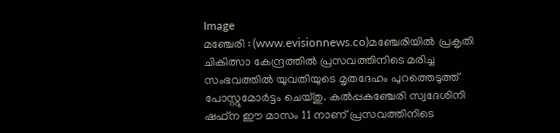Image
മഞ്ചേരി : (www.evisionnews.co)മഞ്ചേരിയില്‍ പ്രകൃതി ചികിത്സാ കേന്ദ്രത്തില്‍ പ്രസവത്തിനിടെ മരിച്ച സംഭവത്തില്‍ യുവതിയുടെ മൃതദേഹം പുറത്തെടുത്ത് പോസ്റ്റുമോര്‍ട്ടം ചെയ്തു. കല്‍പ്പകഞ്ചേരി സ്വദേശിനി ഷഫ്ന ഈ മാസം 11 നാണ് പ്രസവത്തിനിടെ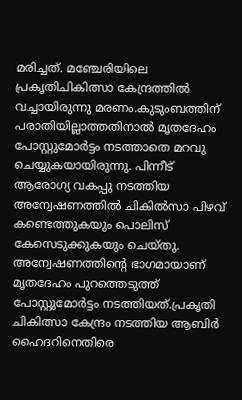മരിച്ചത്. മഞ്ചേരിയിലെ പ്രകൃതിചികിത്സാ കേന്ദ്രത്തില്‍ വച്ചായിരുന്നു മരണം.കുടുംബത്തിന് പരാതിയില്ലാത്തതിനാല്‍ മൃതദേഹം പോസ്റ്റുമോര്‍ട്ടം നടത്താതെ മറവു ചെയ്യുകയായിരുന്നു. പിന്നീട് ആരോഗ്യ വകപ്പു നടത്തിയ അന്വേഷണത്തില്‍ ചികില്‍സാ പിഴവ് കണ്ടെത്തുകയും പൊലിസ് കേസെടുക്കുകയും ചെയ്തു. അന്വേഷണത്തിന്റെ ഭാഗമായാണ് മൃതദേഹം പുറത്തെടുത്ത് പോസ്റ്റുമോര്‍ട്ടം നടത്തിയത്.പ്രകൃതി ചികിത്സാ കേന്ദ്രം നടത്തിയ ആബിര്‍ ഹൈദറിനെതിരെ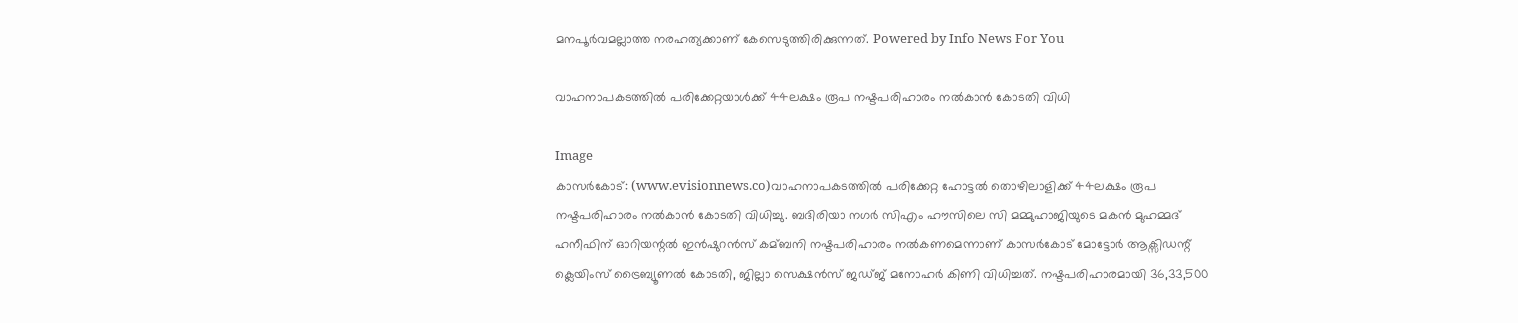മനപൂര്‍വമല്ലാത്ത നരഹത്യക്കാണ് കേസെടുത്തിരിക്കുന്നത്. Powered by Info News For You

വാഹനാപകടത്തില്‍ പരിക്കേറ്റയാൾക്ക് 44ലക്ഷം രൂപ നഷ്ടപരിഹാരം നല്‍കാന്‍ കോടതി വിധി

Image
കാസര്‍കോട്: (www.evisionnews.co)വാഹനാപകടത്തില്‍ പരിക്കേറ്റ ഹോട്ടല്‍ തൊഴിലാളിക്ക് 44ലക്ഷം രൂപ നഷ്ടപരിഹാരം നല്‍കാന്‍ കോടതി വിധിച്ചു. ബദിരിയാ നഗര്‍ സിഎം ഹൗസിലെ സി മമ്മുഹാജിയുടെ മകന്‍ മുഹമ്മദ് ഹനീഫിന് ഓറിയന്റല്‍ ഇന്‍ഷുറന്‍സ് കമ്ബനി നഷ്ടപരിഹാരം നല്‍കണമെന്നാണ് കാസര്‍കോട് മോട്ടോര്‍ ആക്സിഡന്റ് ക്ലെയിംസ് ട്രൈബ്യൂണല്‍ കോടതി, ജില്ലാ സെക്ഷന്‍സ് ജഡ്ജ് മനോഹര്‍ കിണി വിധിച്ചത്. നഷ്ടപരിഹാരമായി 36,33,500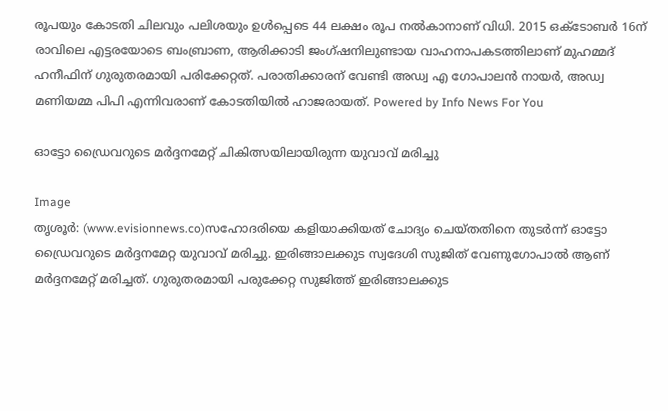രൂപയും കോടതി ചിലവും പലിശയും ഉള്‍പ്പെടെ 44 ലക്ഷം രൂപ നല്‍കാനാണ് വിധി. 2015 ഒക്ടോബര്‍ 16ന് രാവിലെ എട്ടരയോടെ ബംബ്രാണ, ആരിക്കാടി ജംഗ്ഷനിലുണ്ടായ വാഹനാപകടത്തിലാണ് മുഹമ്മദ് ഹനീഫിന് ഗുരുതരമായി പരിക്കേറ്റത്. പരാതിക്കാരന് വേണ്ടി അഡ്വ എ ഗോപാലന്‍ നായര്‍, അഡ്വ മണിയമ്മ പിപി എന്നിവരാണ് കോടതിയില്‍ ഹാജരായത്. Powered by Info News For You

ഓട്ടോ ഡ്രൈവറുടെ മര്‍ദ്ദനമേറ്റ് ചികിത്സയിലായിരുന്ന യുവാവ് മരിച്ചു

Image
തൃശൂര്‍: (www.evisionnews.co)സഹോദരിയെ കളിയാക്കിയത് ചോദ്യം ചെയ്തതിനെ തുടര്‍ന്ന് ഓട്ടോ ഡ്രൈവറുടെ മര്‍ദ്ദനമേറ്റ യുവാവ് മരിച്ചു. ഇരിങ്ങാലക്കുട സ്വദേശി സുജിത് വേണുഗോപാല്‍ ആണ് മര്‍ദ്ദനമേറ്റ് മരിച്ചത്. ഗുരുതരമായി പരുക്കേറ്റ സുജിത്ത് ഇരിങ്ങാലക്കുട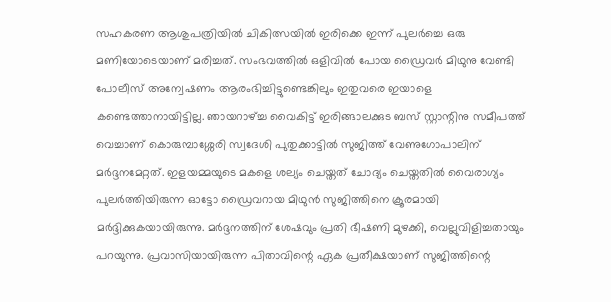സഹകരണ ആശുപത്രിയില്‍ ചികിത്സയില്‍ ഇരിക്കെ ഇന്ന് പുലര്‍ച്ചെ ഒരു മണിയോടെയാണ് മരിച്ചത്. സംഭവത്തില്‍ ഒളിവില്‍ പോയ ഡ്രൈവര്‍ മിഥുനു വേണ്ടി പോലീസ് അന്വേഷണം ആരംഭിച്ചിട്ടുണ്ടെങ്കിലും ഇതുവരെ ഇയാളെ കണ്ടെത്താനായിട്ടില്ല. ഞായറാഴ്ച്ച വൈകിട്ട് ഇരിങ്ങാലക്കുട ബസ് സ്റ്റാന്റിനു സമീപത്ത് വെച്ചാണ് കൊരുമ്പാശ്ശേരി സ്വദേശി പുതുക്കാട്ടില്‍ സുജിത്ത് വേണുഗോപാലിന് മര്‍ദ്ദനമേറ്റത്. ഇളയമ്മയുടെ മകളെ ശല്യം ചെയ്തത് ചോദ്യം ചെയ്തതില്‍ വൈരാഗ്യം പുലര്‍ത്തിയിരുന്ന ഓട്ടോ ഡ്രൈവറായ മിഥുന്‍ സുജിത്തിനെ ക്രൂരമായി മര്‍ദ്ദിക്കുകയായിരുന്നു. മര്‍ദ്ദനത്തിന് ശേഷവും പ്രതി ഭീഷണി മുഴക്കി, വെല്ലുവിളിച്ചതായും പറയുന്നു. പ്രവാസിയായിരുന്ന പിതാവിന്റെ ഏക പ്രതീക്ഷയാണ് സുജിത്തിന്റെ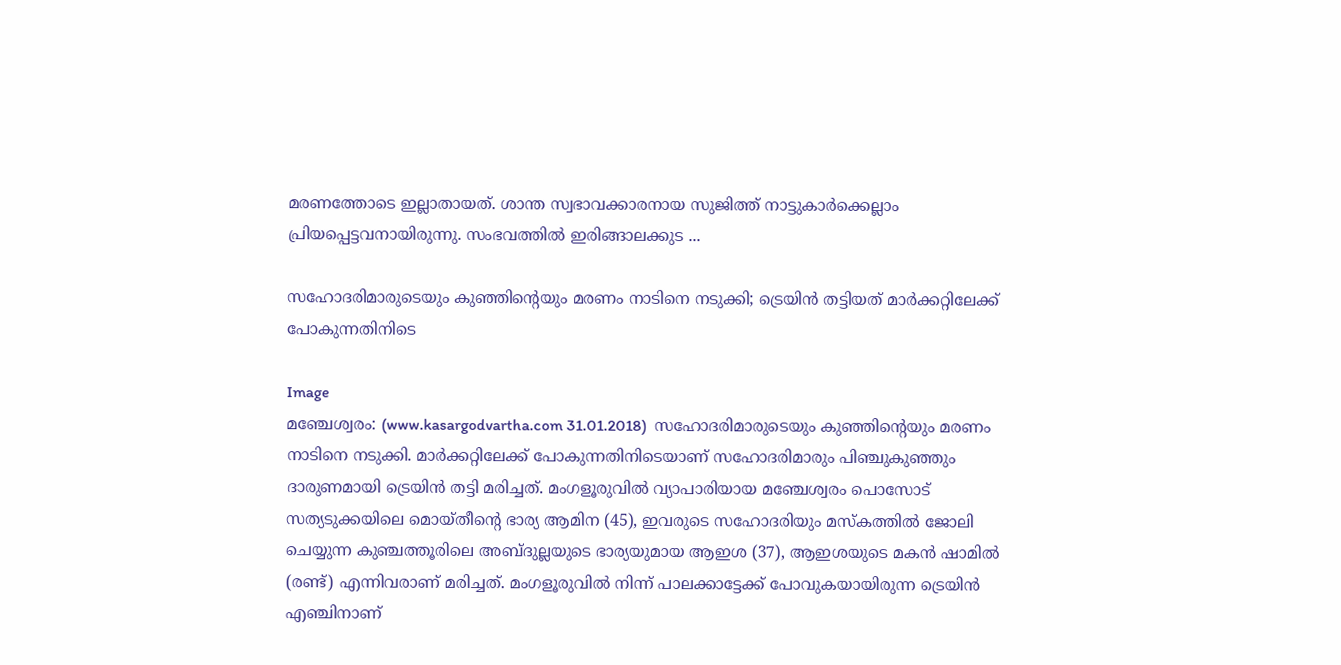മരണത്തോടെ ഇല്ലാതായത്. ശാന്ത സ്വഭാവക്കാരനായ സുജിത്ത് നാട്ടുകാര്‍ക്കെല്ലാം പ്രിയപ്പെട്ടവനായിരുന്നു. സംഭവത്തില്‍ ഇരിങ്ങാലക്കുട ...

സഹോദരിമാരുടെയും കുഞ്ഞിന്റെയും മരണം നാടിനെ നടുക്കി; ട്രെയിന്‍ തട്ടിയത് മാര്‍ക്കറ്റിലേക്ക് പോകുന്നതിനിടെ

Image
മഞ്ചേശ്വരം: (www.kasargodvartha.com 31.01.2018)  സഹോദരിമാരുടെയും കുഞ്ഞിന്റെയും മരണം നാടിനെ നടുക്കി. മാര്‍ക്കറ്റിലേക്ക് പോകുന്നതിനിടെയാണ് സഹോദരിമാരും പിഞ്ചുകുഞ്ഞും ദാരുണമായി ട്രെയിന്‍ തട്ടി മരിച്ചത്. മംഗളൂരുവില്‍ വ്യാപാരിയായ മഞ്ചേശ്വരം പൊസോട് സത്യടുക്കയിലെ മൊയ്തീന്റെ ഭാര്യ ആമിന (45), ഇവരുടെ സഹോദരിയും മസ്‌കത്തില്‍ ജോലി ചെയ്യുന്ന കുഞ്ചത്തൂരിലെ അബ്ദുല്ലയുടെ ഭാര്യയുമായ ആഇശ (37), ആഇശയുടെ മകന്‍ ഷാമില്‍ (രണ്ട്) എന്നിവരാണ് മരിച്ചത്. മംഗളൂരുവില്‍ നിന്ന് പാലക്കാട്ടേക്ക് പോവുകയായിരുന്ന ട്രെയിന്‍ എഞ്ചിനാണ്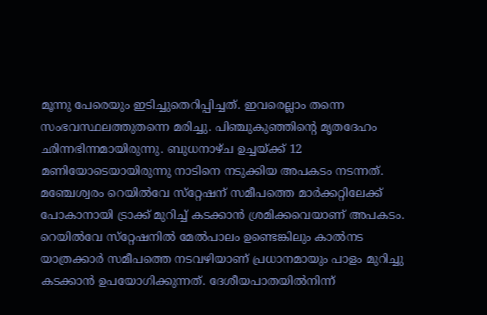മൂന്നു പേരെയും ഇടിച്ചുതെറിപ്പിച്ചത്. ഇവരെല്ലാം തന്നെ സംഭവസ്ഥലത്തുതന്നെ മരിച്ചു. പിഞ്ചുകുഞ്ഞിന്റെ മൃതദേഹം ഛിന്നഭിന്നമായിരുന്നു. ബുധനാഴ്ച ഉച്ചയ്ക്ക് 12 മണിയോടെയായിരുന്നു നാടിനെ നടുക്കിയ അപകടം നടന്നത്. മഞ്ചേശ്വരം റെയില്‍വേ സ്‌റ്റേഷന് സമീപത്തെ മാര്‍ക്കറ്റിലേക്ക് പോകാനായി ട്രാക്ക് മുറിച്ച് കടക്കാന്‍ ശ്രമിക്കവെയാണ് അപകടം. റെയില്‍വേ സ്‌റ്റേഷനില്‍ മേല്‍പാലം ഉണ്ടെങ്കിലും കാല്‍നട യാത്രക്കാര്‍ സമീപത്തെ നടവഴിയാണ് പ്രധാനമായും പാളം മുറിച്ചു കടക്കാന്‍ ഉപയോഗിക്കുന്നത്. ദേശീയപാതയില്‍നിന്ന്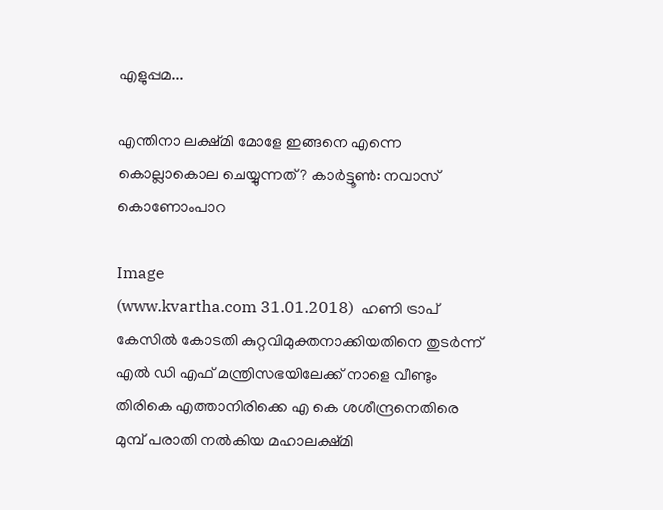എളുപ്പമ...

എന്തിനാ ലക്ഷ്മി മോളേ ഇങ്ങനെ എന്നെ കൊല്ലാകൊല ചെയ്യുന്നത്? കാര്‍ട്ടൂണ്‍: നവാസ് കൊണോംപാറ

Image
(www.kvartha.com 31.01.2018)  ഹണി ട്രാപ് കേസില്‍ കോടതി കുറ്റവിമുക്തനാക്കിയതിനെ തുടര്‍ന്ന് എല്‍ ഡി എഫ് മന്ത്രിസഭയിലേക്ക് നാളെ വീണ്ടും തിരികെ എത്താനിരിക്കെ എ കെ ശശീന്ദ്രനെതിരെ മുമ്പ് പരാതി നല്‍കിയ മഹാലക്ഷ്മി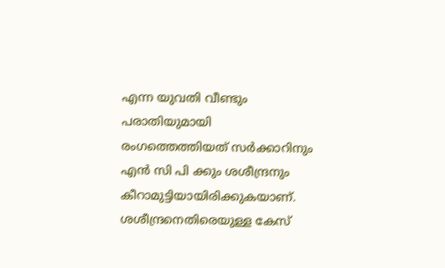എന്ന യുവതി വീണ്ടും പരാതിയുമായി രംഗത്തെത്തിയത് സര്‍ക്കാറിനും എന്‍ സി പി ക്കും ശശീന്ദ്രനും കീറാമുട്ടിയായിരിക്കുകയാണ്. ശശീന്ദ്രനെതിരെയുള്ള കേസ്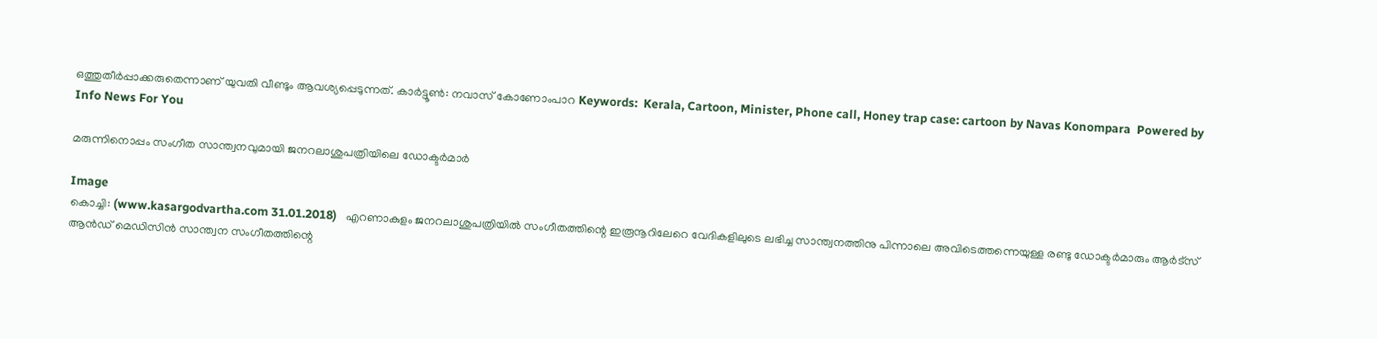ഒത്തുതീര്‍പ്പാക്കരുതെന്നാണ് യുവതി വീണ്ടും ആവശ്യപ്പെടുന്നത്. കാര്‍ട്ടൂണ്‍: നവാസ് കോണോംപാറ Keywords:  Kerala, Cartoon, Minister, Phone call, Honey trap case: cartoon by Navas Konompara  Powered by Info News For You

മരുന്നിനൊപ്പം സംഗീത സാന്ത്വനവുമായി ജനറലാശുപത്രിയിലെ ഡോക്ടര്‍മാര്‍

Image
കൊച്ചി: (www.kasargodvartha.com 31.01.2018)   എറണാകുളം ജനറലാശുപത്രിയില്‍ സംഗീതത്തിന്റെ ഇരൂനൂറിലേറെ വേദികളിലുടെ ലഭിച്ച സാന്ത്വനത്തിനു പിന്നാലെ അവിടെത്തന്നെയുള്ള രണ്ടു ഡോക്ടര്‍മാരും ആര്‍ട്‌സ് ആന്‍ഡ് മെഡിസിന്‍ സാന്ത്വന സംഗീതത്തിന്റെ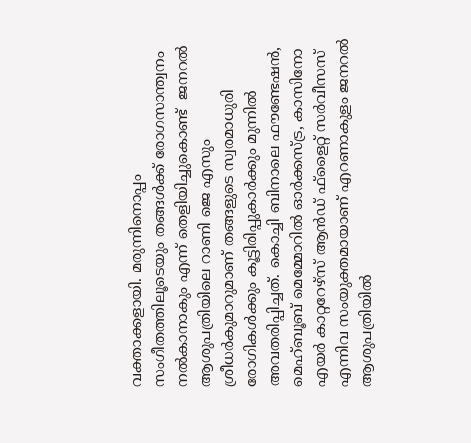വക്താക്കളായി. മരുന്നിനൊപ്പം സംഗീതത്തിലൂടെയും തങ്ങള്‍ക്ക് രോഗസാന്ത്വനം നല്‍കാനാകും എന്ന് തെളിയിച്ചുകൊണ്ട്  ജനറല്‍ ആശുപത്രിയിലെ റാണി ജെ എസും ശ്രീധര്‍കുമാറുമാണ് തങ്ങളുടെ സ്വരമാധുരി രോഗികള്‍ക്കും കൂട്ടിരിപ്പുകാര്‍ക്കും മുന്നില്‍ അവതരിപ്പിച്ചത്. കൊച്ചി ബിനാലെ ഫൗണ്ടേഷന്‍, മെഹ്ബൂബ് മെമ്മോറില്‍ ഓര്‍ക്കസ്ട്ര, കാസിനോ എയര്‍ കാറ്ററേഴ്‌സ് ആന്‍ഡ് ഫ്‌ളൈറ്റ് സര്‍വീസസ് എന്നിവ സംയുക്തമായാണ് എറണാകുളം ജനറല്‍ ആശുപത്രിയില്‍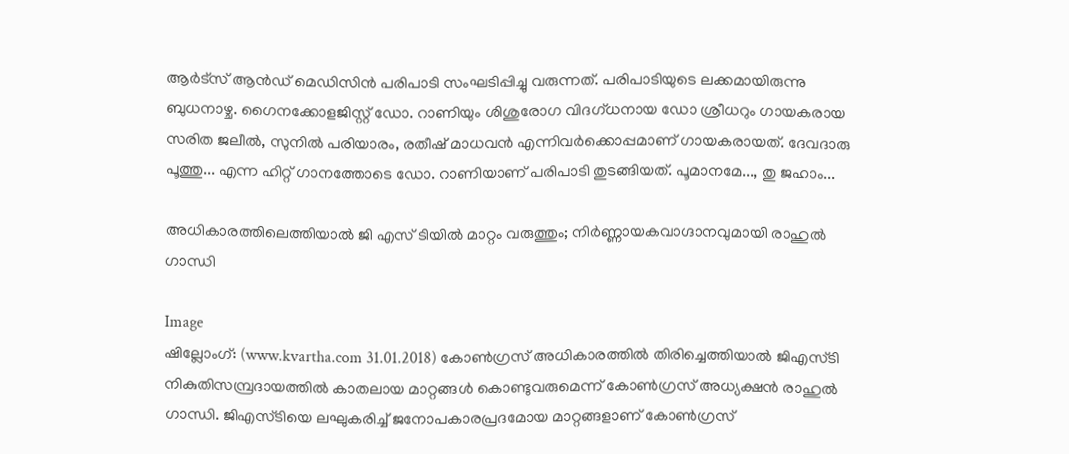ആര്‍ട്‌സ് ആന്‍ഡ് മെഡിസിന്‍ പരിപാടി സംഘടിപ്പിച്ചു വരുന്നത്. പരിപാടിയുടെ ലക്കമായിരുന്നു ബുധനാഴ്ച. ഗൈനക്കോളജിസ്റ്റ് ഡോ. റാണിയും ശിശുരോഗ വിദഗ്ധനായ ഡോ ശ്രീധറും ഗായകരായ സരിത ജലീല്‍, സുനില്‍ പരിയാരം, രതീഷ് മാധവന്‍ എന്നിവര്‍ക്കൊപ്പമാണ് ഗായകരായത്. ദേവദാരു പൂത്തു... എന്ന ഹിറ്റ് ഗാനത്തോടെ ഡോ. റാണിയാണ് പരിപാടി തുടങ്ങിയത്. പൂമാനമേ..., തു ജഹാം...

അധികാരത്തിലെത്തിയാല്‍ ജി എസ് ടിയില്‍ മാറ്റം വരുത്തും; നിര്‍ണ്ണായകവാഗ്ദാനവുമായി രാഹുല്‍ ഗാന്ധി

Image
ഷില്ലോംഗ്: (www.kvartha.com 31.01.2018) കോണ്‍ഗ്രസ് അധികാരത്തില്‍ തിരിച്ചെത്തിയാല്‍ ജിഎസ്ടി നികുതിസമ്പ്രദായത്തില്‍ കാതലായ മാറ്റങ്ങള്‍ കൊണ്ടുവരുമെന്ന് കോണ്‍ഗ്രസ് അധ്യക്ഷന്‍ രാഹുല്‍ ഗാന്ധി. ജിഎസ്ടിയെ ലഘുകരിച്ച് ജനോപകാരപ്രദമോയ മാറ്റങ്ങളാണ് കോണ്‍ഗ്രസ്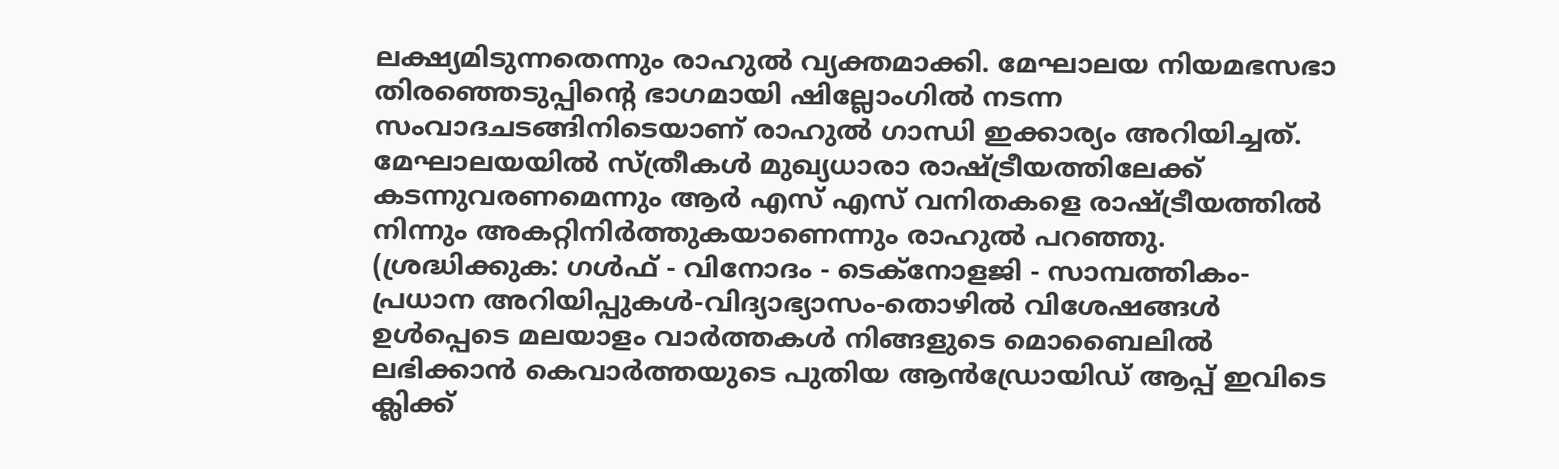ലക്ഷ്യമിടുന്നതെന്നും രാഹുല്‍ വ്യക്തമാക്കി. മേഘാലയ നിയമഭസഭാ തിരഞ്ഞെടുപ്പിന്റെ ഭാഗമായി ഷില്ലോംഗില്‍ നടന്ന സംവാദചടങ്ങിനിടെയാണ് രാഹുല്‍ ഗാന്ധി ഇക്കാര്യം അറിയിച്ചത്. മേഘാലയയില്‍ സ്ത്രീകള്‍ മുഖ്യധാരാ രാഷ്ട്രീയത്തിലേക്ക് കടന്നുവരണമെന്നും ആര്‍ എസ് എസ് വനിതകളെ രാഷ്ട്രീയത്തില്‍ നിന്നും അകറ്റിനിര്‍ത്തുകയാണെന്നും രാഹുല്‍ പറഞ്ഞു. (ശ്രദ്ധിക്കുക: ഗൾഫ് - വിനോദം - ടെക്നോളജി - സാമ്പത്തികം- പ്രധാന അറിയിപ്പുകൾ-വിദ്യാഭ്യാസം-തൊഴിൽ വിശേഷങ്ങൾ ഉൾപ്പെടെ മലയാളം വാർത്തകൾ നിങ്ങളുടെ മൊബൈലിൽ ലഭിക്കാൻ കെവാർത്തയുടെ പുതിയ ആൻഡ്രോയിഡ് ആപ്പ് ഇവിടെ ക്ലിക്ക്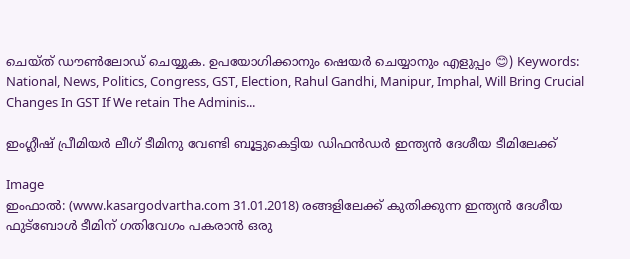ചെയ്ത് ഡൗൺലോഡ് ചെയ്യുക. ഉപയോഗിക്കാനും ഷെയർ ചെയ്യാനും എളുപ്പം 😊) Keywords: National, News, Politics, Congress, GST, Election, Rahul Gandhi, Manipur, Imphal, Will Bring Crucial Changes In GST If We retain The Adminis...

ഇംഗ്ലീഷ് പ്രീമിയര്‍ ലീഗ് ടീമിനു വേണ്ടി ബൂട്ടുകെട്ടിയ ഡിഫന്‍ഡര്‍ ഇന്ത്യന്‍ ദേശീയ ടീമിലേക്ക്

Image
ഇംഫാല്‍: (www.kasargodvartha.com 31.01.2018) രങ്ങളിലേക്ക് കുതിക്കുന്ന ഇന്ത്യന്‍ ദേശീയ ഫുട്‌ബോള്‍ ടീമിന് ഗതിവേഗം പകരാന്‍ ഒരു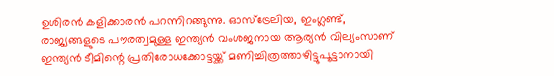ഉശിരന്‍ കളിക്കാരന്‍ പറന്നിറങ്ങുന്നു. ഓസ്‌ട്രേലിയ, ഇംഗ്ലണ്ട്, രാജ്യങ്ങളുടെ പൗരത്വമുള്ള ഇന്ത്യന്‍ വംശജനായ ആര്യന്‍ വില്യംസാണ് ഇന്ത്യന്‍ ടീമിന്റെ പ്രതിരോധക്കോട്ടയ്ക്ക് മണിച്ചിത്രത്താഴിട്ടുപൂട്ടാനായി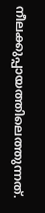നീലക്കുപ്പായത്തിലെത്തുന്നത്.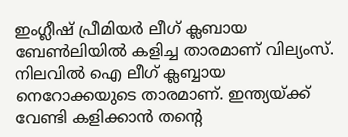ഇംഗ്ലീഷ് പ്രീമിയര്‍ ലീഗ് ക്ലബായ ബേണ്‍ലിയില്‍ കളിച്ച താരമാണ് വില്യംസ്. നിലവില്‍ ഐ ലീഗ് ക്ലബ്ബായ നെറോക്കയുടെ താരമാണ്. ഇന്ത്യയ്ക്ക് വേണ്ടി കളിക്കാന്‍ തന്റെ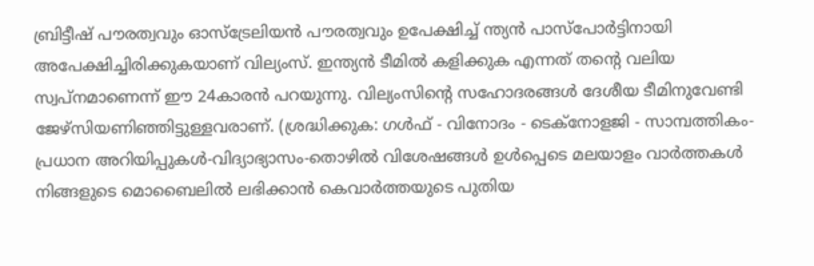ബ്രിട്ടീഷ് പൗരത്വവും ഓസ്‌ട്രേലിയന്‍ പൗരത്വവും ഉപേക്ഷിച്ച് ന്ത്യന്‍ പാസ്‌പോര്‍ട്ടിനായി അപേക്ഷിച്ചിരിക്കുകയാണ് വില്യംസ്. ഇന്ത്യന്‍ ടീമില്‍ കളിക്കുക എന്നത് തന്റെ വലിയ സ്വപ്നമാണെന്ന് ഈ 24കാരന്‍ പറയുന്നു. വില്യംസിന്റെ സഹോദരങ്ങള്‍ ദേശീയ ടീമിനുവേണ്ടി ജേഴ്‌സിയണിഞ്ഞിട്ടുള്ളവരാണ്. (ശ്രദ്ധിക്കുക: ഗൾഫ് - വിനോദം - ടെക്നോളജി - സാമ്പത്തികം- പ്രധാന അറിയിപ്പുകൾ-വിദ്യാഭ്യാസം-തൊഴിൽ വിശേഷങ്ങൾ ഉൾപ്പെടെ മലയാളം വാർത്തകൾ നിങ്ങളുടെ മൊബൈലിൽ ലഭിക്കാൻ കെവാർത്തയുടെ പുതിയ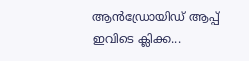ആൻഡ്രോയിഡ് ആപ്പ് ഇവിടെ ക്ലിക്ക...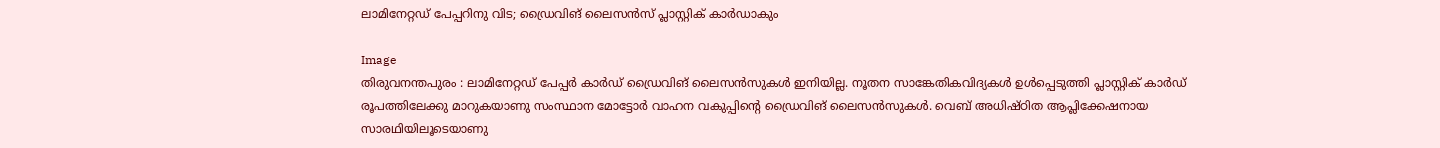ലാമിനേറ്റഡ് പേപ്പറിനു വിട; ഡ്രൈവിങ് ലൈസന്‍സ് പ്ലാസ്റ്റിക് കാര്‍ഡാകും

Image
തിരുവനന്തപുരം : ലാമിനേറ്റഡ് പേപ്പര്‍ കാര്‍ഡ് ഡ്രൈവിങ് ലൈസന്‍സുകള്‍ ഇനിയില്ല. നൂതന സാങ്കേതികവിദ്യകള്‍ ഉള്‍പ്പെടുത്തി പ്ലാസ്റ്റിക് കാര്‍ഡ് രൂപത്തിലേക്കു മാറുകയാണു സംസ്ഥാന മോട്ടോര്‍ വാഹന വകുപ്പിന്റെ ഡ്രൈവിങ് ലൈസന്‍സുകള്‍. വെബ് അധിഷ്ഠിത ആപ്ലിക്കേഷനായ സാരഥിയിലൂടെയാണു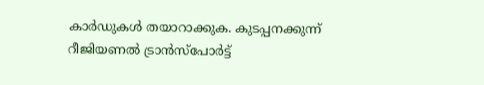കാര്‍ഡുകള്‍ തയാറാക്കുക. കുടപ്പനക്കുന്ന് റീജിയണല്‍ ട്രാന്‍സ്‌പോര്‍ട്ട്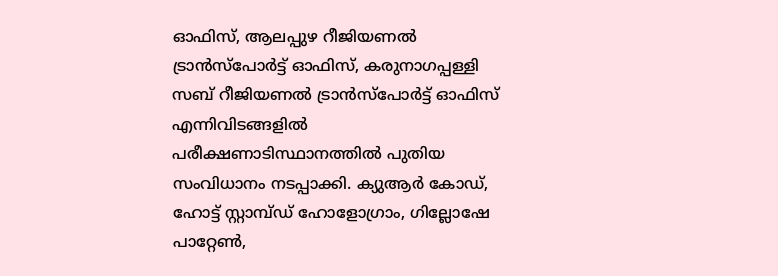ഓഫിസ്, ആലപ്പുഴ റീജിയണല്‍ ട്രാന്‍സ്‌പോര്‍ട്ട് ഓഫിസ്, കരുനാഗപ്പള്ളി സബ് റീജിയണല്‍ ട്രാന്‍സ്‌പോര്‍ട്ട് ഓഫിസ് എന്നിവിടങ്ങളില്‍ പരീക്ഷണാടിസ്ഥാനത്തില്‍ പുതിയ സംവിധാനം നടപ്പാക്കി. ക്യുആര്‍ കോഡ്, ഹോട്ട് സ്റ്റാമ്പ്ഡ് ഹോളോഗ്രാം, ഗില്ലോഷേ പാറ്റേണ്‍,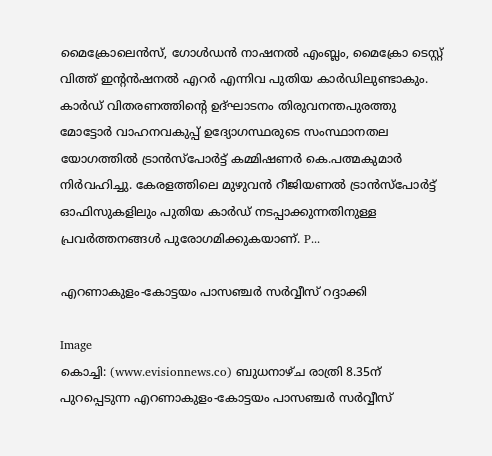മൈക്രോലെന്‍സ്, ഗോള്‍ഡന്‍ നാഷനല്‍ എംബ്ലം, മൈക്രോ ടെസ്റ്റ് വിത്ത് ഇന്റന്‍ഷനല്‍ എറര്‍ എന്നിവ പുതിയ കാര്‍ഡിലുണ്ടാകും. കാര്‍ഡ് വിതരണത്തിന്റെ ഉദ്ഘാടനം തിരുവനന്തപുരത്തു മോട്ടോര്‍ വാഹനവകുപ്പ് ഉദ്യോഗസ്ഥരുടെ സംസ്ഥാനതല യോഗത്തില്‍ ട്രാന്‍സ്‌പോര്‍ട്ട് കമ്മിഷണര്‍ കെ.പത്മകുമാര്‍ നിര്‍വഹിച്ചു. കേരളത്തിലെ മുഴുവന്‍ റീജിയണല്‍ ട്രാന്‍സ്‌പോര്‍ട്ട് ഓഫിസുകളിലും പുതിയ കാര്‍ഡ് നടപ്പാക്കുന്നതിനുള്ള പ്രവര്‍ത്തനങ്ങള്‍ പുരോഗമിക്കുകയാണ്. P...

എറണാകുളം-കോട്ടയം പാസഞ്ചര്‍ സര്‍വ്വീസ് റദ്ദാക്കി

Image
കൊച്ചി: (www.evisionnews.co) ബുധനാഴ്ച രാത്രി 8.35ന് പുറപ്പെടുന്ന എറണാകുളം-കോട്ടയം പാസഞ്ചര്‍ സര്‍വ്വീസ്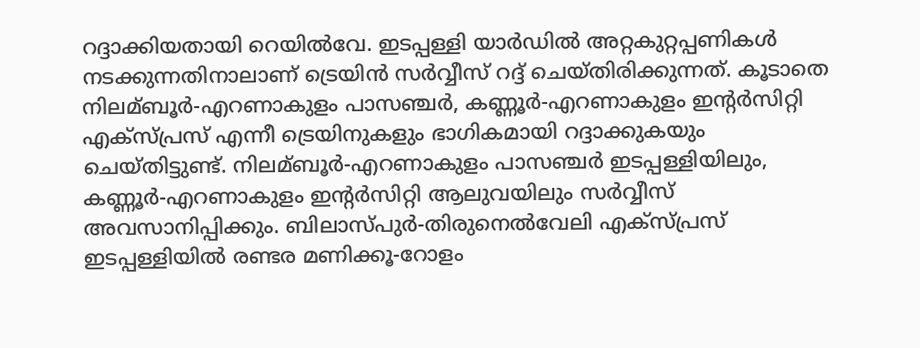റദ്ദാക്കിയതായി റെയില്‍വേ. ഇടപ്പള്ളി യാര്‍ഡില്‍ അറ്റകുറ്റപ്പണികള്‍ നടക്കുന്നതിനാലാണ് ട്രെയിന്‍ സര്‍വ്വീസ് റദ്ദ് ചെയ്തിരിക്കുന്നത്. കൂടാതെ നിലമ്ബൂര്‍-എറണാകുളം പാസഞ്ചര്‍, കണ്ണൂര്‍-എറണാകുളം ഇന്റര്‍സിറ്റി എക്സ്പ്രസ് എന്നീ ട്രെയിനുകളും ഭാഗികമായി റദ്ദാക്കുകയും ചെയ്തിട്ടുണ്ട്. നിലമ്ബൂര്‍-എറണാകുളം പാസഞ്ചര്‍ ഇടപ്പള്ളിയിലും, കണ്ണൂര്‍-എറണാകുളം ഇന്റര്‍സിറ്റി ആലുവയിലും സര്‍വ്വീസ് അവസാനിപ്പിക്കും. ബിലാസ്പുര്‍-തിരുനെല്‍വേലി എക്സ്പ്രസ് ഇടപ്പള്ളിയില്‍ രണ്ടര മണിക്കൂ-റോളം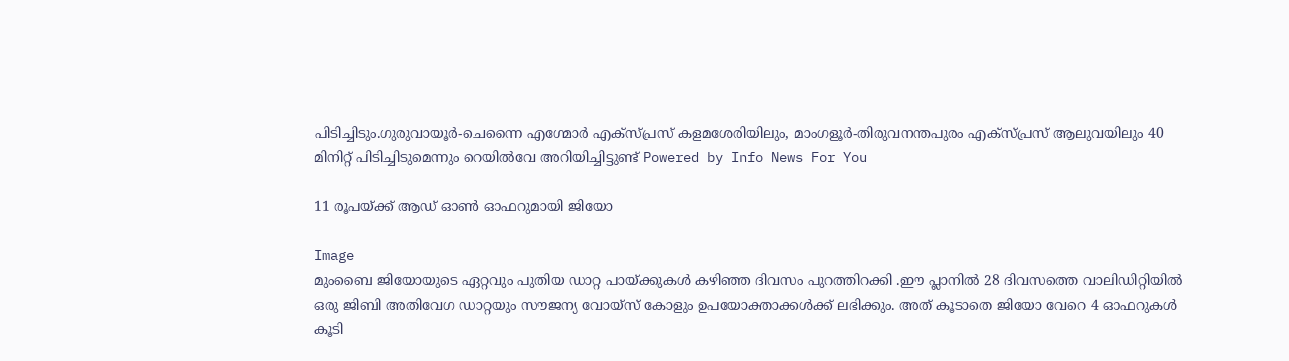പിടിച്ചിടും.ഗുരുവായൂര്‍-ചെന്നൈ എഗ്മോര്‍ എക്സ്പ്രസ് കളമശേരിയിലും, മാംഗളൂര്‍-തിരുവനന്തപുരം എക്സ്പ്രസ് ആലുവയിലും 40 മിനിറ്റ് പിടിച്ചിടുമെന്നും റെയില്‍വേ അറിയിച്ചിട്ടുണ്ട് Powered by Info News For You

11 രൂപയ്ക്ക് ആഡ് ഓണ്‍ ഓഫറുമായി ജിയോ

Image
മുംബൈ ജിയോയുടെ ഏറ്റവും പുതിയ ഡാറ്റ പായ്ക്കുകള്‍ കഴിഞ്ഞ ദിവസം പുറത്തിറക്കി .ഈ പ്ലാനില്‍ 28 ദിവസത്തെ വാലിഡിറ്റിയില്‍ ഒരു ജിബി അതിവേഗ ഡാറ്റയും സൗജന്യ വോയ്‌സ് കോളും ഉപയോക്താക്കള്‍ക്ക് ലഭിക്കും. അത് കൂടാതെ ജിയോ വേറെ 4 ഓഫറുകള്‍ കൂടി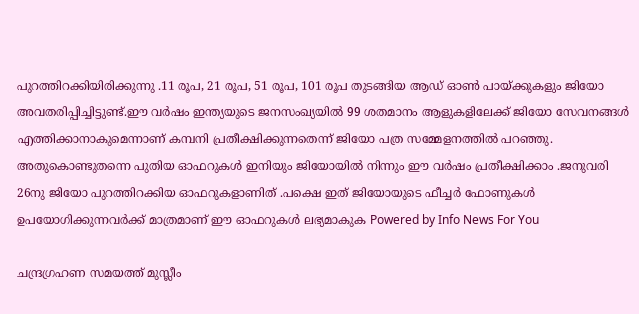പുറത്തിറക്കിയിരിക്കുന്നു .11 രൂപ, 21 രൂപ, 51 രൂപ, 101 രൂപ തുടങ്ങിയ ആഡ് ഓണ്‍ പായ്ക്കുകളും ജിയോ അവതരിപ്പിച്ചിട്ടുണ്ട്.ഈ വര്‍ഷം ഇന്ത്യയുടെ ജനസംഖ്യയില്‍ 99 ശതമാനം ആളുകളിലേക്ക് ജിയോ സേവനങ്ങള്‍ എത്തിക്കാനാകുമെന്നാണ് കമ്പനി പ്രതീക്ഷിക്കുന്നതെന്ന് ജിയോ പത്ര സമ്മേളനത്തില്‍ പറഞ്ഞു. അതുകൊണ്ടുതന്നെ പുതിയ ഓഫറുകള്‍ ഇനിയും ജിയോയില്‍ നിന്നും ഈ വര്‍ഷം പ്രതീക്ഷിക്കാം .ജനുവരി 26നു ജിയോ പുറത്തിറക്കിയ ഓഫറുകളാണിത് .പക്ഷെ ഇത് ജിയോയുടെ ഫീച്ചര്‍ ഫോണുകള്‍ ഉപയോഗിക്കുന്നവര്‍ക്ക് മാത്രമാണ് ഈ ഓഫറുകള്‍ ലഭ്യമാകുക Powered by Info News For You

ചന്ദ്രഗ്രഹണ സമയത്ത് മുസ്ലീം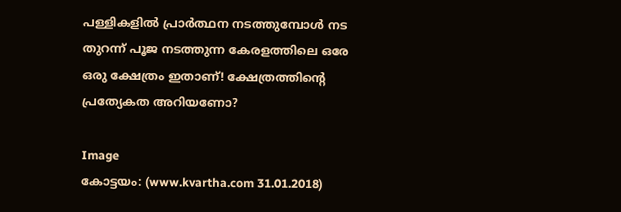പള്ളികളില്‍ പ്രാര്‍ത്ഥന നടത്തുമ്പോള്‍ നട തുറന്ന് പൂജ നടത്തുന്ന കേരളത്തിലെ ഒരേ ഒരു ക്ഷേത്രം ഇതാണ്! ക്ഷേത്രത്തിന്റെ പ്രത്യേകത അറിയണോ?

Image
കോട്ടയം: (www.kvartha.com 31.01.2018)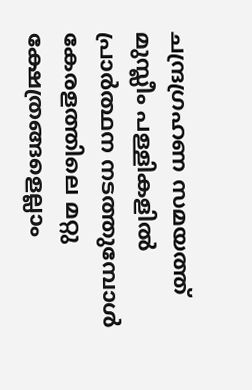ചന്ദ്രഗ്രഹണ സമയത്ത് മുസ്ലീം പള്ളികളില്‍ പ്രാര്‍ത്ഥന നടത്തുമ്പോള്‍ കേരളത്തിലെ മറ്റു ക്ഷേത്രങ്ങളെല്ലാം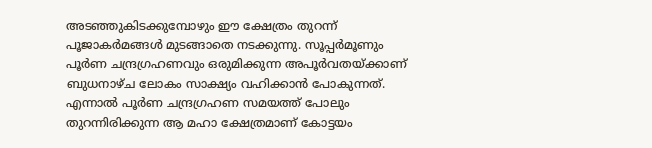അടഞ്ഞുകിടക്കുമ്പോഴും ഈ ക്ഷേത്രം തുറന്ന് പൂജാകര്‍മങ്ങള്‍ മുടങ്ങാതെ നടക്കുന്നു. സൂപ്പര്‍മൂണും പൂര്‍ണ ചന്ദ്രഗ്രഹണവും ഒരുമിക്കുന്ന അപൂര്‍വതയ്ക്കാണ് ബുധനാഴ്ച ലോകം സാക്ഷ്യം വഹിക്കാന്‍ പോകുന്നത്. എന്നാല്‍ പൂര്‍ണ ചന്ദ്രഗ്രഹണ സമയത്ത് പോലും തുറന്നിരിക്കുന്ന ആ മഹാ ക്ഷേത്രമാണ് കോട്ടയം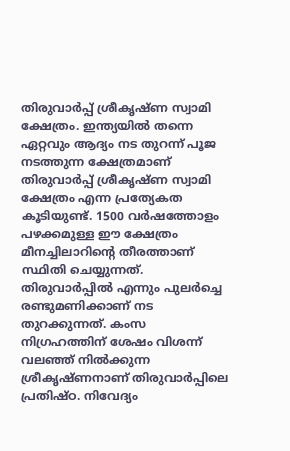തിരുവാര്‍പ്പ് ശ്രീകൃഷ്ണ സ്വാമി ക്ഷേത്രം. ഇന്ത്യയില്‍ തന്നെ ഏറ്റവും ആദ്യം നട തുറന്ന് പൂജ നടത്തുന്ന ക്ഷേത്രമാണ് തിരുവാര്‍പ്പ് ശ്രീകൃഷ്ണ സ്വാമി ക്ഷേത്രം എന്ന പ്രത്യേകത കൂടിയുണ്ട്. 1500 വര്‍ഷത്തോളം പഴക്കമുള്ള ഈ ക്ഷേത്രം മീനച്ചിലാറിന്റെ തീരത്താണ് സ്ഥിതി ചെയ്യുന്നത്. തിരുവാര്‍പ്പില്‍ എന്നും പുലര്‍ച്ചെ രണ്ടുമണിക്കാണ് നട തുറക്കുന്നത്. കംസ നിഗ്രഹത്തിന് ശേഷം വിശന്ന് വലഞ്ഞ് നില്‍ക്കുന്ന ശ്രീകൃഷ്ണനാണ് തിരുവാര്‍പ്പിലെ പ്രതിഷ്ഠ. നിവേദ്യം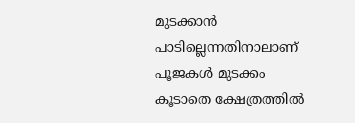മുടക്കാന്‍ പാടില്ലെന്നതിനാലാണ് പൂജകള്‍ മുടക്കം കൂടാതെ ക്ഷേത്രത്തില്‍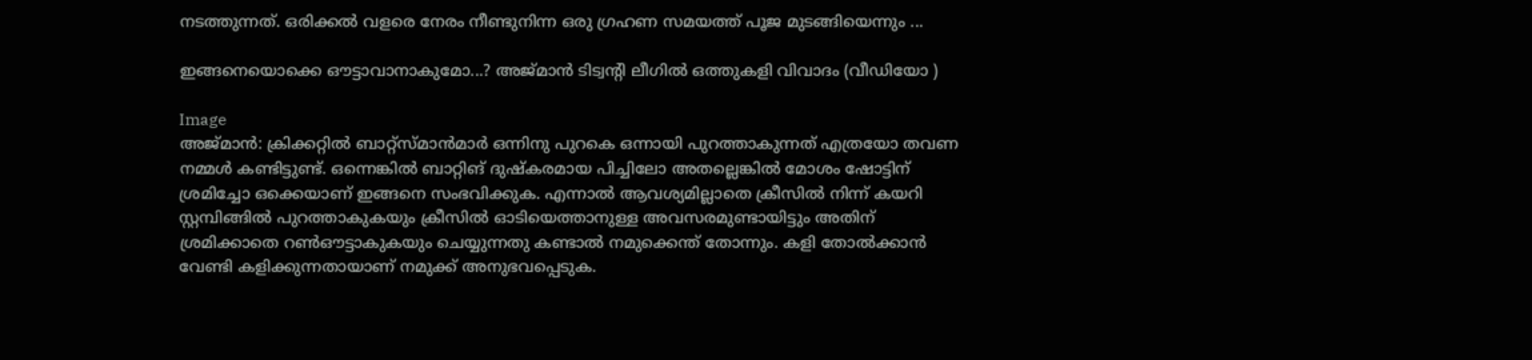നടത്തുന്നത്. ഒരിക്കല്‍ വളരെ നേരം നീണ്ടുനിന്ന ഒരു ഗ്രഹണ സമയത്ത് പൂജ മുടങ്ങിയെന്നും ...

ഇങ്ങനെയൊക്കെ ഔട്ടാവാനാകുമോ...? അജ്മാന്‍ ടിട്വന്റി ലീഗില്‍ ഒത്തുകളി വിവാദം (വീഡിയോ )

Image
അജ്മാന്‍: ക്രിക്കറ്റില്‍ ബാറ്റ്സ്മാന്‍മാര്‍ ഒന്നിനു പുറകെ ഒന്നായി പുറത്താകുന്നത് എത്രയോ തവണ നമ്മള്‍ കണ്ടിട്ടുണ്ട്. ഒന്നെങ്കില്‍ ബാറ്റിങ് ദുഷ്‌കരമായ പിച്ചിലോ അതല്ലെങ്കില്‍ മോശം ഷോട്ടിന് ശ്രമിച്ചോ ഒക്കെയാണ് ഇങ്ങനെ സംഭവിക്കുക. എന്നാല്‍ ആവശ്യമില്ലാതെ ക്രീസില്‍ നിന്ന് കയറി സ്റ്റമ്പിങ്ങില്‍ പുറത്താകുകയും ക്രീസില്‍ ഓടിയെത്താനുള്ള അവസരമുണ്ടായിട്ടും അതിന് ശ്രമിക്കാതെ റണ്‍ഔട്ടാകുകയും ചെയ്യുന്നതു കണ്ടാല്‍ നമുക്കെന്ത് തോന്നും. കളി തോല്‍ക്കാന്‍ വേണ്ടി കളിക്കുന്നതായാണ് നമുക്ക് അനുഭവപ്പെടുക.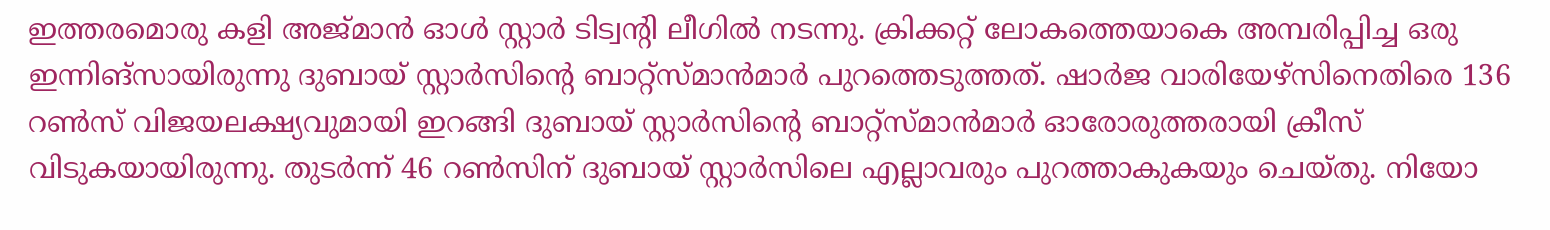ഇത്തരമൊരു കളി അജ്മാന്‍ ഓള്‍ സ്റ്റാര്‍ ടിട്വന്റി ലീഗില്‍ നടന്നു. ക്രിക്കറ്റ് ലോകത്തെയാകെ അമ്പരിപ്പിച്ച ഒരു ഇന്നിങ്സായിരുന്നു ദുബായ് സ്റ്റാര്‍സിന്റെ ബാറ്റ്സ്മാന്‍മാര്‍ പുറത്തെടുത്തത്. ഷാര്‍ജ വാരിയേഴ്സിനെതിരെ 136 റണ്‍സ് വിജയലക്ഷ്യവുമായി ഇറങ്ങി ദുബായ് സ്റ്റാര്‍സിന്റെ ബാറ്റ്സ്മാന്‍മാര്‍ ഓരോരുത്തരായി ക്രീസ് വിടുകയായിരുന്നു. തുടര്‍ന്ന് 46 റണ്‍സിന് ദുബായ് സ്റ്റാര്‍സിലെ എല്ലാവരും പുറത്താകുകയും ചെയ്തു. നിയോ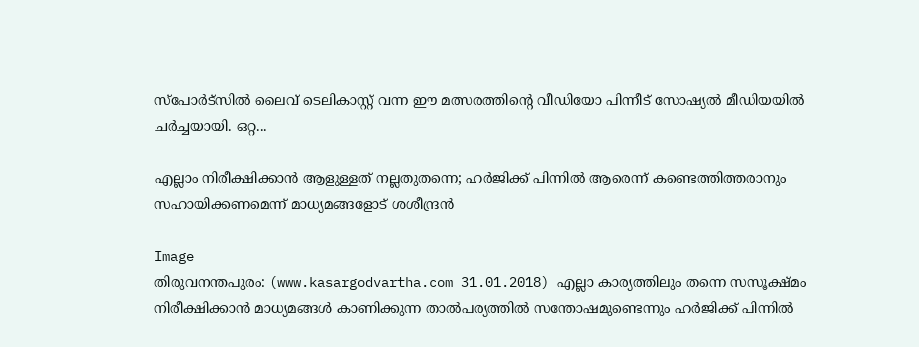സ്പോര്‍ട്സില്‍ ലൈവ് ടെലികാസ്റ്റ് വന്ന ഈ മത്സരത്തിന്റെ വീഡിയോ പിന്നീട് സോഷ്യല്‍ മീഡിയയില്‍ ചര്‍ച്ചയായി. ഒറ്റ...

എല്ലാം നിരീക്ഷിക്കാന്‍ ആളുള്ളത് നല്ലതുതന്നെ; ഹര്‍ജിക്ക് പിന്നില്‍ ആരെന്ന് കണ്ടെത്തിത്തരാനും സഹായിക്കണമെന്ന് മാധ്യമങ്ങളോട് ശശീന്ദ്രന്‍

Image
തിരുവനന്തപുരം: (www.kasargodvartha.com 31.01.2018) എല്ലാ കാര്യത്തിലും തന്നെ സസൂക്ഷ്മം നിരീക്ഷിക്കാന്‍ മാധ്യമങ്ങള്‍ കാണിക്കുന്ന താല്‍പര്യത്തില്‍ സന്തോഷമുണ്ടെന്നും ഹര്‍ജിക്ക് പിന്നില്‍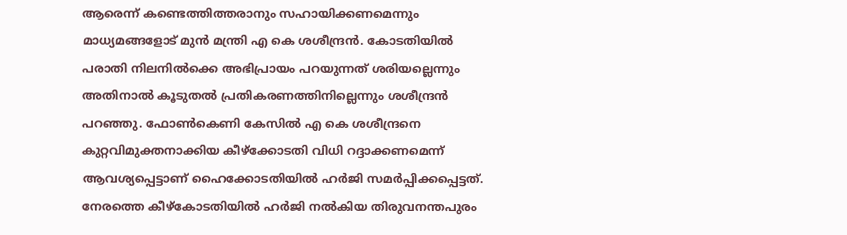ആരെന്ന് കണ്ടെത്തിത്തരാനും സഹായിക്കണമെന്നും മാധ്യമങ്ങളോട് മുന്‍ മന്ത്രി എ കെ ശശീന്ദ്രന്‍. കോടതിയില്‍ പരാതി നിലനില്‍ക്കെ അഭിപ്രായം പറയുന്നത് ശരിയല്ലെന്നും അതിനാല്‍ കൂടുതല്‍ പ്രതികരണത്തിനില്ലെന്നും ശശീന്ദ്രന്‍ പറഞ്ഞു. ഫോണ്‍കെണി കേസില്‍ എ കെ ശശീന്ദ്രനെ കുറ്റവിമുക്തനാക്കിയ കീഴ്‌ക്കോടതി വിധി റദ്ദാക്കണമെന്ന് ആവശ്യപ്പെട്ടാണ് ഹൈക്കോടതിയില്‍ ഹര്‍ജി സമര്‍പ്പിക്കപ്പെട്ടത്. നേരത്തെ കീഴ്‌കോടതിയില്‍ ഹര്‍ജി നല്‍കിയ തിരുവനന്തപുരം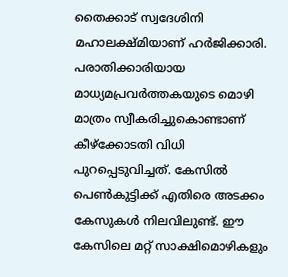തൈക്കാട് സ്വദേശിനി മഹാലക്ഷ്മിയാണ് ഹര്‍ജിക്കാരി. പരാതിക്കാരിയായ മാധ്യമപ്രവര്‍ത്തകയുടെ മൊഴി മാത്രം സ്വീകരിച്ചുകൊണ്ടാണ് കീഴ്‌ക്കോടതി വിധി പുറപ്പെടുവിച്ചത്. കേസില്‍ പെണ്‍കുട്ടിക്ക് എതിരെ അടക്കം കേസുകള്‍ നിലവിലുണ്ട്. ഈ കേസിലെ മറ്റ് സാക്ഷിമൊഴികളും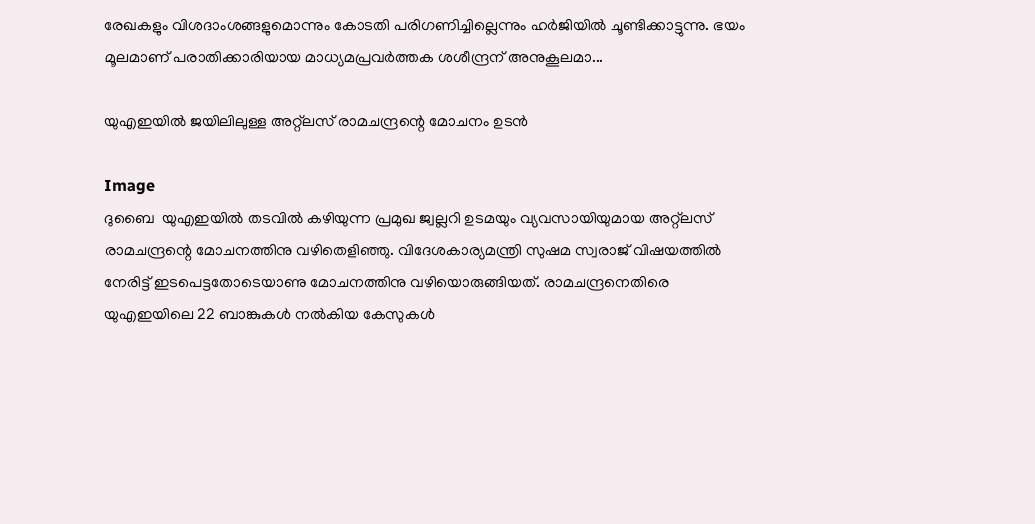രേഖകളും വിശദാംശങ്ങളുമൊന്നും കോടതി പരിഗണിച്ചില്ലെന്നും ഹര്‍ജിയില്‍ ചൂണ്ടിക്കാട്ടുന്നു. ഭയം മൂലമാണ് പരാതിക്കാരിയായ മാധ്യമപ്രവര്‍ത്തക ശശീന്ദ്രന് അനുകൂലമാ...

യുഎഇയില്‍ ജയിലിലുള്ള അറ്റ്‌ലസ് രാമചന്ദ്രന്റെ മോചനം ഉടന്‍

Image
ദുബൈ  യുഎഇയില്‍ തടവില്‍ കഴിയുന്ന പ്രമുഖ ജ്വല്ലറി ഉടമയും വ്യവസായിയുമായ അറ്റ്ലസ് രാമചന്ദ്രന്റെ മോചനത്തിനു വഴിതെളിഞ്ഞു. വിദേശകാര്യമന്ത്രി സുഷമ സ്വരാജ് വിഷയത്തില്‍ നേരിട്ട് ഇടപെട്ടതോടെയാണു മോചനത്തിനു വഴിയൊരുങ്ങിയത്. രാമചന്ദ്രനെതിരെ യുഎഇയിലെ 22 ബാങ്കുകള്‍ നല്‍കിയ കേസുകള്‍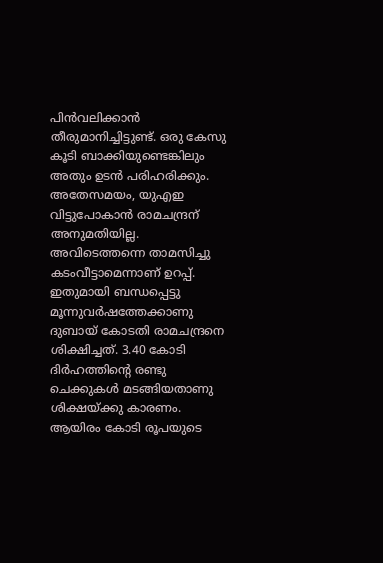പിന്‍വലിക്കാന്‍ തീരുമാനിച്ചിട്ടുണ്ട്. ഒരു കേസു കൂടി ബാക്കിയുണ്ടെങ്കിലും അതും ഉടന്‍ പരിഹരിക്കും. അതേസമയം, യുഎഇ വിട്ടുപോകാന്‍ രാമചന്ദ്രന് അനുമതിയില്ല. അവിടെത്തന്നെ താമസിച്ചു കടംവീട്ടാമെന്നാണ് ഉറപ്പ്. ഇതുമായി ബന്ധപ്പെട്ടു മൂന്നുവര്‍ഷത്തേക്കാണു ദുബായ് കോടതി രാമചന്ദ്രനെ ശിക്ഷിച്ചത്. 3.40 കോടി ദിര്‍ഹത്തിന്റെ രണ്ടു ചെക്കുകള്‍ മടങ്ങിയതാണു ശിക്ഷയ്ക്കു കാരണം. ആയിരം കോടി രൂപയുടെ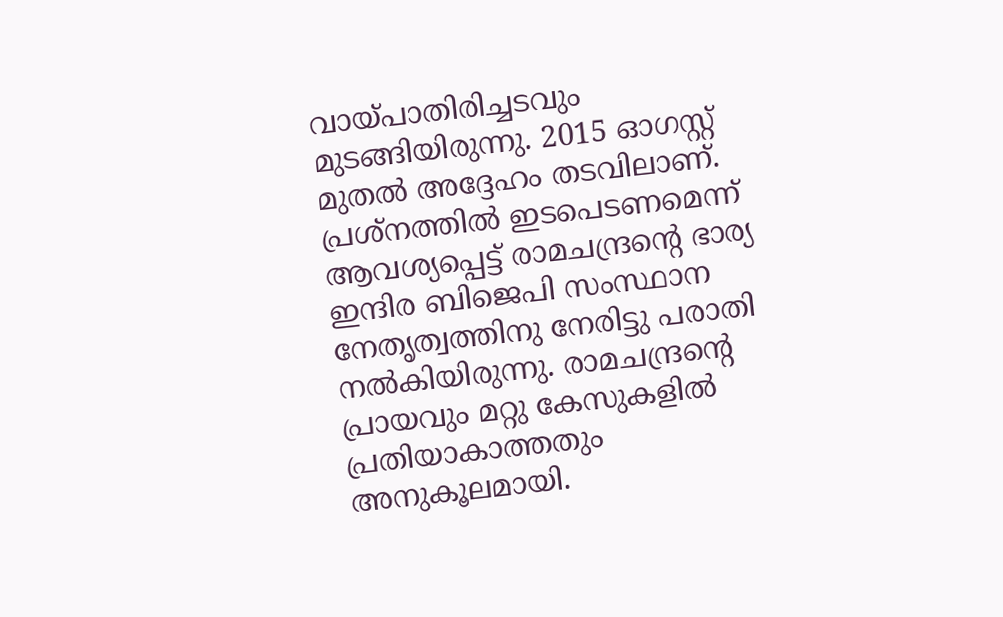വായ്പാതിരിച്ചടവും മുടങ്ങിയിരുന്നു. 2015 ഓഗസ്റ്റ് മുതല്‍ അദ്ദേഹം തടവിലാണ്. പ്രശ്‌നത്തില്‍ ഇടപെടണമെന്ന് ആവശ്യപ്പെട്ട് രാമചന്ദ്രന്റെ ഭാര്യ ഇന്ദിര ബിജെപി സംസ്ഥാന നേതൃത്വത്തിനു നേരിട്ടു പരാതി നല്‍കിയിരുന്നു. രാമചന്ദ്രന്റെ പ്രായവും മറ്റു കേസുകളില്‍ പ്രതിയാകാത്തതും അനുകൂലമായി.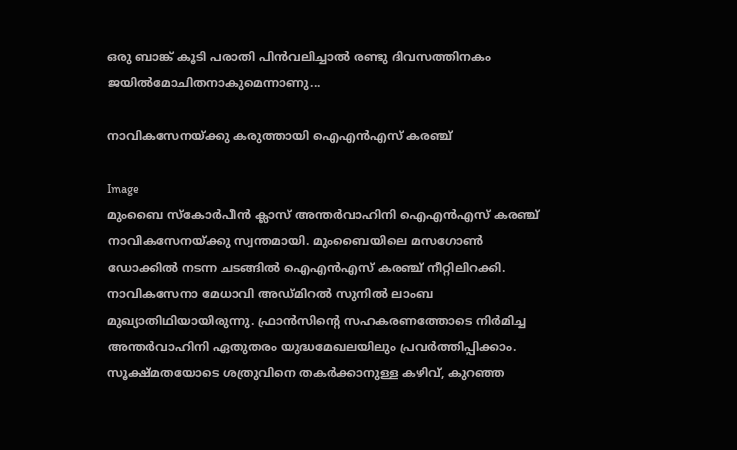ഒരു ബാങ്ക് കൂടി പരാതി പിന്‍വലിച്ചാല്‍ രണ്ടു ദിവസത്തിനകം ജയില്‍മോചിതനാകുമെന്നാണു...

നാവികസേനയ്ക്കു കരുത്തായി ഐഎന്‍എസ് കരഞ്ച്

Image
മുംബൈ സ്‌കോര്‍പീന്‍ ക്ലാസ് അന്തര്‍വാഹിനി ഐഎന്‍എസ് കരഞ്ച് നാവികസേനയ്ക്കു സ്വന്തമായി. മുംബൈയിലെ മസഗോണ്‍ ഡോക്കില്‍ നടന്ന ചടങ്ങില്‍ ഐഎന്‍എസ് കരഞ്ച് നീറ്റിലിറക്കി. നാവികസേനാ മേധാവി അഡ്മിറല്‍ സുനില്‍ ലാംബ മുഖ്യാതിഥിയായിരുന്നു. ഫ്രാന്‍സിന്റെ സഹകരണത്തോടെ നിര്‍മിച്ച അന്തര്‍വാഹിനി ഏതുതരം യുദ്ധമേഖലയിലും പ്രവര്‍ത്തിപ്പിക്കാം. സൂക്ഷ്മതയോടെ ശത്രുവിനെ തകര്‍ക്കാനുള്ള കഴിവ്, കുറഞ്ഞ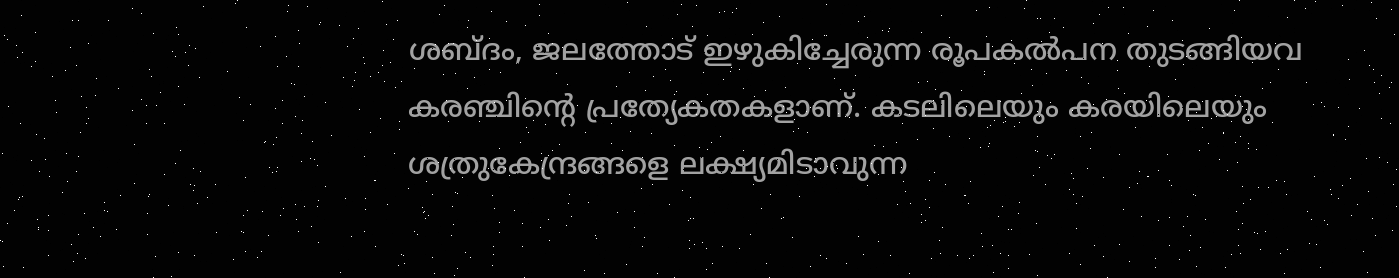ശബ്ദം, ജലത്തോട് ഇഴുകിച്ചേരുന്ന രൂപകല്‍പന തുടങ്ങിയവ കരഞ്ചിന്റെ പ്രത്യേകതകളാണ്. കടലിലെയും കരയിലെയും ശത്രുകേന്ദ്രങ്ങളെ ലക്ഷ്യമിടാവുന്ന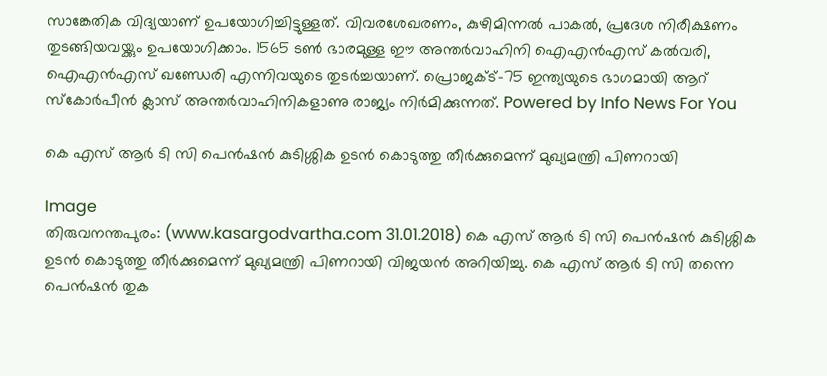സാങ്കേതിക വിദ്യയാണ് ഉപയോഗിച്ചിട്ടുള്ളത്. വിവരശേഖരണം, കുഴിമിന്നല്‍ പാകല്‍, പ്രദേശ നിരീക്ഷണം തുടങ്ങിയവയ്ക്കും ഉപയോഗിക്കാം. 1565 ടണ്‍ ഭാരമുള്ള ഈ അന്തര്‍വാഹിനി ഐഎന്‍എസ് കല്‍വരി, ഐഎന്‍എസ് ഖണ്ഡേരി എന്നിവയുടെ തുടര്‍ച്ചയാണ്. പ്രൊജക്ട്-75 ഇന്ത്യയുടെ ഭാഗമായി ആറ് സ്‌കോര്‍പീന്‍ ക്ലാസ് അന്തര്‍വാഹിനികളാണു രാജ്യം നിര്‍മിക്കുന്നത്. Powered by Info News For You

കെ എസ് ആര്‍ ടി സി പെന്‍ഷന്‍ കുടിശ്ശിക ഉടന്‍ കൊടുത്തു തീര്‍ക്കുമെന്ന് മുഖ്യമന്ത്രി പിണറായി

Image
തിരുവനന്തപുരം: (www.kasargodvartha.com 31.01.2018) കെ എസ് ആര്‍ ടി സി പെന്‍ഷന്‍ കുടിശ്ശിക ഉടന്‍ കൊടുത്തു തീര്‍ക്കുമെന്ന് മുഖ്യമന്ത്രി പിണറായി വിജയന്‍ അറിയിച്ചു. കെ എസ് ആര്‍ ടി സി തന്നെ പെന്‍ഷന്‍ തുക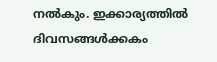നല്‍കും. ഇക്കാര്യത്തില്‍ ദിവസങ്ങള്‍ക്കകം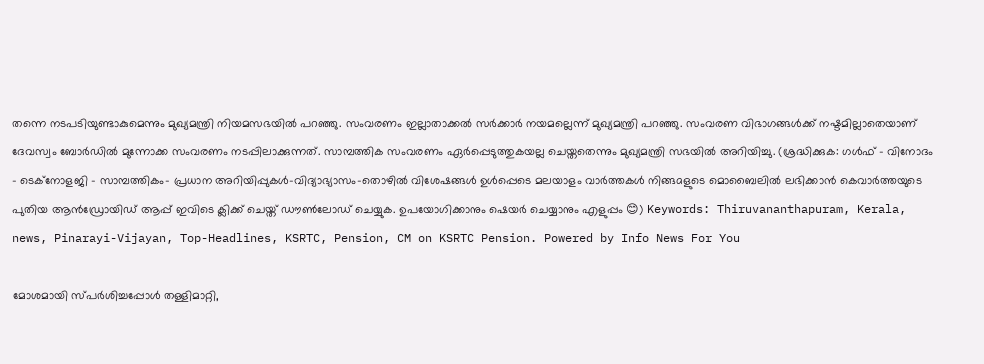തന്നെ നടപടിയുണ്ടാകുമെന്നും മുഖ്യമന്ത്രി നിയമസഭയില്‍ പറഞ്ഞു. സംവരണം ഇല്ലാതാക്കല്‍ സര്‍ക്കാര്‍ നയമല്ലെന്ന് മുഖ്യമന്ത്രി പറഞ്ഞു. സംവരണ വിഭാഗങ്ങള്‍ക്ക് നഷ്ടമില്ലാതെയാണ് ദേവസ്വം ബോര്‍ഡില്‍ മുന്നോക്ക സംവരണം നടപ്പിലാക്കുന്നത്. സാമ്പത്തിക സംവരണം ഏര്‍പ്പെടുത്തുകയല്ല ചെയ്തതെന്നും മുഖ്യമന്ത്രി സഭയില്‍ അറിയിച്ചു. (ശ്രദ്ധിക്കുക: ഗൾഫ് - വിനോദം - ടെക്നോളജി - സാമ്പത്തികം- പ്രധാന അറിയിപ്പുകൾ-വിദ്യാഭ്യാസം-തൊഴിൽ വിശേഷങ്ങൾ ഉൾപ്പെടെ മലയാളം വാർത്തകൾ നിങ്ങaളുടെ മൊബൈലിൽ ലഭിക്കാൻ കെവാർത്തയുടെ പുതിയ ആൻഡ്രോയിഡ് ആപ്പ് ഇവിടെ ക്ലിക്ക് ചെയ്ത് ഡൗൺലോഡ് ചെയ്യുക. ഉപയോഗിക്കാനും ഷെയർ ചെയ്യാനും എളുപ്പം 😊) Keywords: Thiruvananthapuram, Kerala, news, Pinarayi-Vijayan, Top-Headlines, KSRTC, Pension, CM on KSRTC Pension. Powered by Info News For You

മോശമായി സ്പര്‍ശിച്ചപ്പോള്‍ തള്ളിമാറ്റി,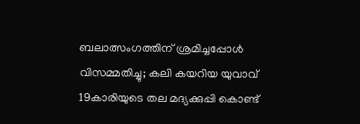ബലാത്സംഗത്തിന് ശ്രമിച്ചപ്പോള്‍ വിസമ്മതിച്ചു; കലി കയറിയ യുവാവ് 19കാരിയുടെ തല മദ്യക്കുപ്പി കൊണ്ട്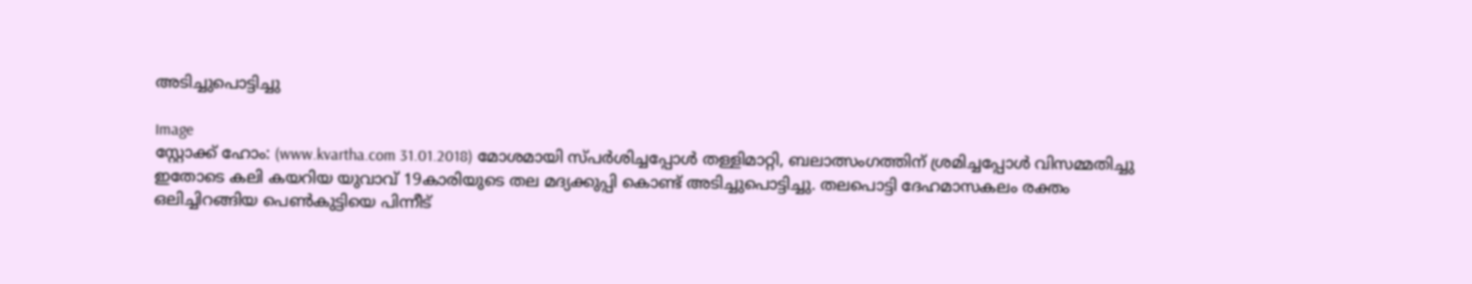അടിച്ചുപൊട്ടിച്ചു

Image
സ്റ്റോക്ക് ഹോം: (www.kvartha.com 31.01.2018) മോശമായി സ്പര്‍ശിച്ചപ്പോള്‍ തള്ളിമാറ്റി, ബലാത്സംഗത്തിന് ശ്രമിച്ചപ്പോള്‍ വിസമ്മതിച്ചു ഇതോടെ കലി കയറിയ യുവാവ് 19കാരിയുടെ തല മദ്യക്കുപ്പി കൊണ്ട് അടിച്ചുപൊട്ടിച്ചു. തലപൊട്ടി ദേഹമാസകലം രക്തം ഒലിച്ചിറങ്ങിയ പെണ്‍കുട്ടിയെ പിന്നീട്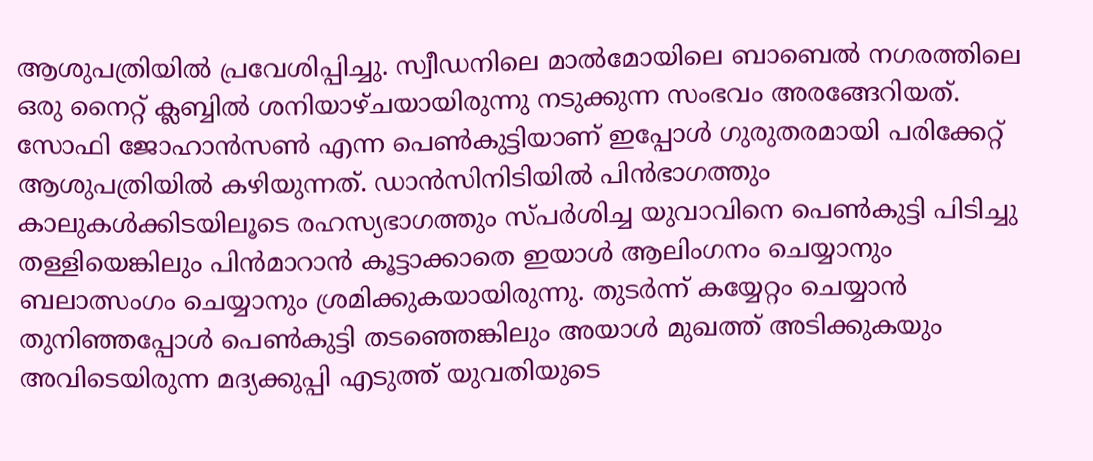ആശുപത്രിയില്‍ പ്രവേശിപ്പിച്ചു. സ്വീഡനിലെ മാല്‍മോയിലെ ബാബെല്‍ നഗരത്തിലെ ഒരു നൈറ്റ് ക്ലബ്ബില്‍ ശനിയാഴ്ചയായിരുന്നു നടുക്കുന്ന സംഭവം അരങ്ങേറിയത്. സോഫി ജോഹാന്‍സണ്‍ എന്ന പെണ്‍കുട്ടിയാണ് ഇപ്പോള്‍ ഗുരുതരമായി പരിക്കേറ്റ് ആശുപത്രിയില്‍ കഴിയുന്നത്. ഡാന്‍സിനിടിയില്‍ പിന്‍ഭാഗത്തും കാലുകള്‍ക്കിടയിലൂടെ രഹസ്യഭാഗത്തും സ്പര്‍ശിച്ച യുവാവിനെ പെണ്‍കുട്ടി പിടിച്ചു തള്ളിയെങ്കിലും പിന്‍മാറാന്‍ കൂട്ടാക്കാതെ ഇയാള്‍ ആലിംഗനം ചെയ്യാനും ബലാത്സംഗം ചെയ്യാനും ശ്രമിക്കുകയായിരുന്നു. തുടര്‍ന്ന് കയ്യേറ്റം ചെയ്യാന്‍ തുനിഞ്ഞപ്പോള്‍ പെണ്‍കുട്ടി തടഞ്ഞെങ്കിലും അയാള്‍ മുഖത്ത് അടിക്കുകയും അവിടെയിരുന്ന മദ്യക്കുപ്പി എടുത്ത് യുവതിയുടെ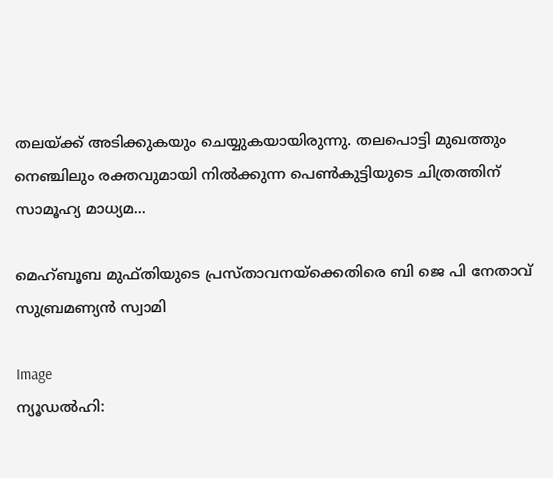തലയ്ക്ക് അടിക്കുകയും ചെയ്യുകയായിരുന്നു. തലപൊട്ടി മുഖത്തും നെഞ്ചിലും രക്തവുമായി നില്‍ക്കുന്ന പെണ്‍കുട്ടിയുടെ ചിത്രത്തിന് സാമൂഹ്യ മാധ്യമ...

മെഹ്ബൂബ മുഫ്തിയുടെ പ്രസ്താവനയ്‌ക്കെതിരെ ബി ജെ പി നേതാവ് സുബ്രമണ്യന്‍ സ്വാമി

Image
ന്യൂഡല്‍ഹി: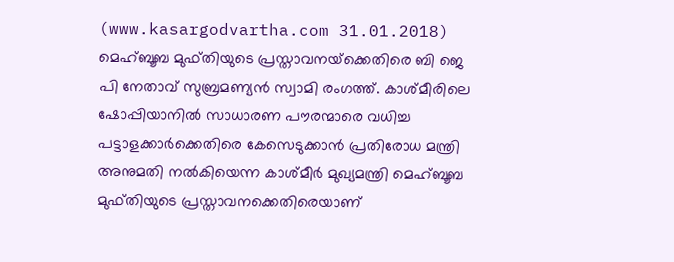(www.kasargodvartha.com 31.01.2018) മെഹ്ബൂബ മുഫ്തിയുടെ പ്രസ്താവനയ്‌ക്കെതിരെ ബി ജെ പി നേതാവ് സുബ്രമണ്യന്‍ സ്വാമി രംഗത്ത്. കാശ്മീരിലെ ഷോപ്പിയാനില്‍ സാധാരണ പൗരന്മാരെ വധിച്ച പട്ടാളക്കാര്‍ക്കെതിരെ കേസെടുക്കാന്‍ പ്രതിരോധ മന്ത്രി അനുമതി നല്‍കിയെന്ന കാശ്മീര്‍ മുഖ്യമന്ത്രി മെഹ്ബൂബ മുഫ്തിയുടെ പ്രസ്താവനക്കെതിരെയാണ്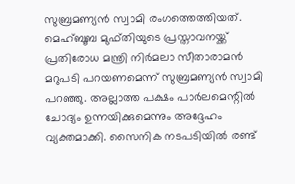സുബ്രമണ്യന്‍ സ്വാമി രംഗത്തെത്തിയത്. മെഹ്ബൂബ മുഫ്തിയുടെ പ്രസ്താവനയ്ക്ക് പ്രതിരോധ മന്ത്രി നിര്‍മലാ സീതാരാമന്‍ മറുപടി പറയണമെന്ന് സുബ്രമണ്യന്‍ സ്വാമി പറഞ്ഞു. അല്ലാത്ത പക്ഷം പാര്‍ലമെന്റില്‍ ചോദ്യം ഉന്നയിക്കുമെന്നും അദ്ദേഹം വ്യക്തമാക്കി. സൈനിക നടപടിയില്‍ രണ്ട്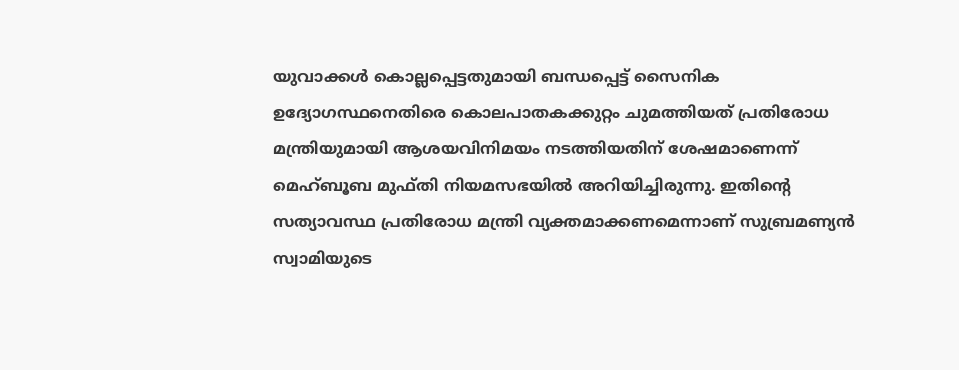യുവാക്കള്‍ കൊല്ലപ്പെട്ടതുമായി ബന്ധപ്പെട്ട് സൈനിക ഉദ്യോഗസ്ഥനെതിരെ കൊലപാതകക്കുറ്റം ചുമത്തിയത് പ്രതിരോധ മന്ത്രിയുമായി ആശയവിനിമയം നടത്തിയതിന് ശേഷമാണെന്ന് മെഹ്ബൂബ മുഫ്തി നിയമസഭയില്‍ അറിയിച്ചിരുന്നു. ഇതിന്റെ സത്യാവസ്ഥ പ്രതിരോധ മന്ത്രി വ്യക്തമാക്കണമെന്നാണ് സുബ്രമണ്യന്‍ സ്വാമിയുടെ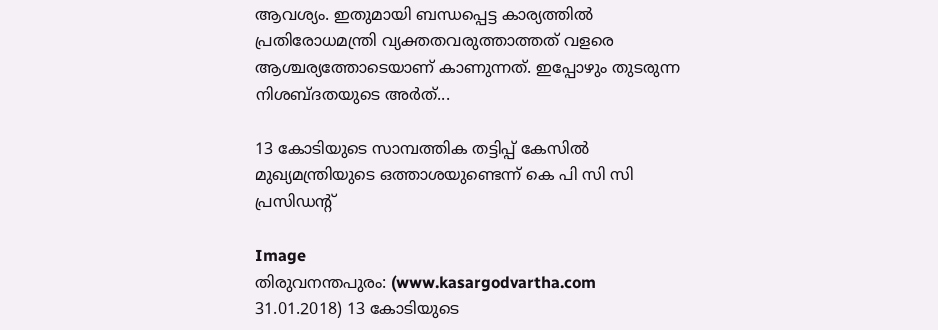ആവശ്യം. ഇതുമായി ബന്ധപ്പെട്ട കാര്യത്തില്‍ പ്രതിരോധമന്ത്രി വ്യക്തതവരുത്താത്തത് വളരെ ആശ്ചര്യത്തോടെയാണ് കാണുന്നത്. ഇപ്പോഴും തുടരുന്ന നിശബ്ദതയുടെ അര്‍ത്...

13 കോടിയുടെ സാമ്പത്തിക തട്ടിപ്പ് കേസില്‍ മുഖ്യമന്ത്രിയുടെ ഒത്താശയുണ്ടെന്ന് കെ പി സി സി പ്രസിഡന്റ്

Image
തിരുവനന്തപുരം: (www.kasargodvartha.com 31.01.2018) 13 കോടിയുടെ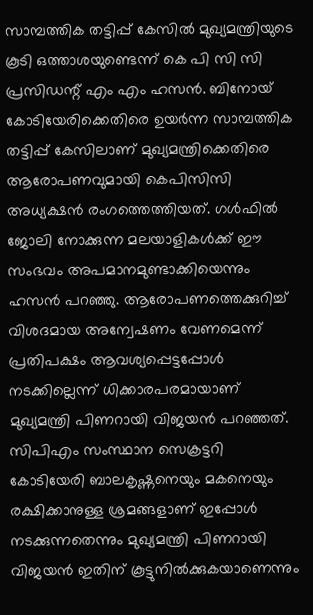സാമ്പത്തിക തട്ടിപ്പ് കേസില്‍ മുഖ്യമന്ത്രിയുടെ കൂടി ഒത്താശയുണ്ടെന്ന് കെ പി സി സി പ്രസിഡന്റ് എം എം ഹസന്‍. ബിനോയ് കോടിയേരിക്കെതിരെ ഉയര്‍ന്ന സാമ്പത്തിക തട്ടിപ്പ് കേസിലാണ് മുഖ്യമന്ത്രിക്കെതിരെ ആരോപണവുമായി കെപിസിസി അധ്യക്ഷന്‍ രംഗത്തെത്തിയത്. ഗള്‍ഫില്‍ ജോലി നോക്കുന്ന മലയാളികള്‍ക്ക് ഈ സംഭവം അപമാനമുണ്ടാക്കിയെന്നും ഹസന്‍ പറഞ്ഞു. ആരോപണത്തെക്കുറിച്ച് വിശദമായ അന്വേഷണം വേണമെന്ന് പ്രതിപക്ഷം ആവശ്യപ്പെട്ടപ്പോള്‍ നടക്കില്ലെന്ന് ധിക്കാരപരമായാണ് മുഖ്യമന്ത്രി പിണറായി വിജയന്‍ പറഞ്ഞത്. സിപിഎം സംസ്ഥാന സെക്രട്ടറി കോടിയേരി ബാലകൃഷ്ണനെയും മകനെയും രക്ഷിക്കാനുള്ള ശ്രമങ്ങളാണ് ഇപ്പോള്‍ നടക്കുന്നതെന്നും മുഖ്യമന്ത്രി പിണറായി വിജയന്‍ ഇതിന് കൂട്ടുനില്‍ക്കുകയാണെന്നും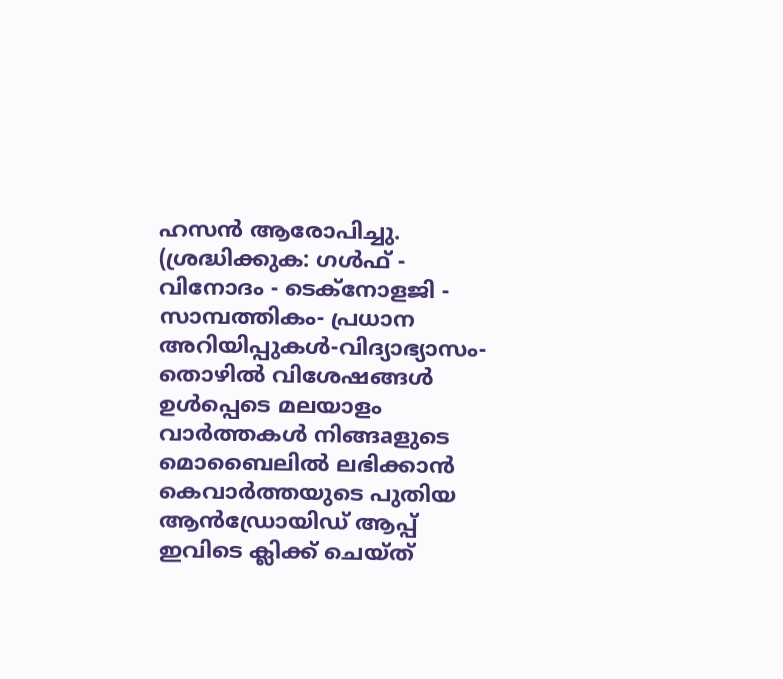ഹസന്‍ ആരോപിച്ചു. (ശ്രദ്ധിക്കുക: ഗൾഫ് - വിനോദം - ടെക്നോളജി - സാമ്പത്തികം- പ്രധാന അറിയിപ്പുകൾ-വിദ്യാഭ്യാസം-തൊഴിൽ വിശേഷങ്ങൾ ഉൾപ്പെടെ മലയാളം വാർത്തകൾ നിങ്ങaളുടെ മൊബൈലിൽ ലഭിക്കാൻ കെവാർത്തയുടെ പുതിയ ആൻഡ്രോയിഡ് ആപ്പ് ഇവിടെ ക്ലിക്ക് ചെയ്ത്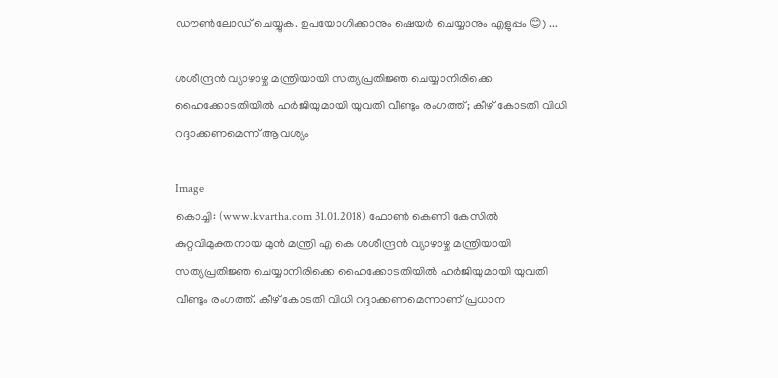ഡൗൺലോഡ് ചെയ്യുക. ഉപയോഗിക്കാനും ഷെയർ ചെയ്യാനും എളുപ്പം 😊) ...

ശശീന്ദ്രന്‍ വ്യാഴാഴ്ച മന്ത്രിയായി സത്യപ്രതിജ്ഞ ചെയ്യാനിരിക്കെ ഹൈക്കോടതിയില്‍ ഹര്‍ജിയുമായി യുവതി വീണ്ടും രംഗത്ത്; കീഴ് കോടതി വിധി റദ്ദാക്കണമെന്ന് ആവശ്യം

Image
കൊച്ചി: (www.kvartha.com 31.01.2018) ഫോണ്‍ കെണി കേസില്‍ കുറ്റവിമുക്തനായ മുന്‍ മന്ത്രി എ കെ ശശീന്ദ്രന്‍ വ്യാഴാഴ്ച മന്ത്രിയായി സത്യപ്രതിജ്ഞ ചെയ്യാനിരിക്കെ ഹൈക്കോടതിയില്‍ ഹര്‍ജിയുമായി യുവതി വീണ്ടും രംഗത്ത്. കീഴ് കോടതി വിധി റദ്ദാക്കണമെന്നാണ് പ്രധാന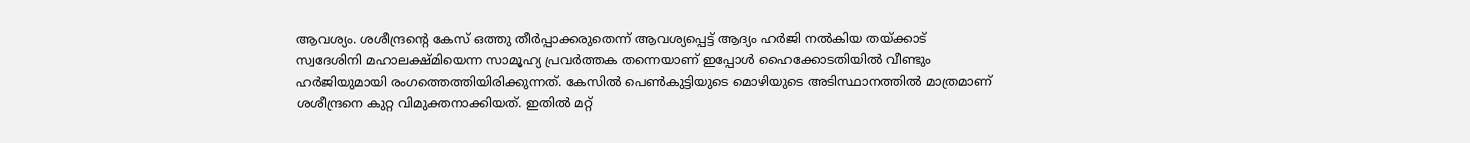ആവശ്യം. ശശീന്ദ്രന്റെ കേസ് ഒത്തു തീര്‍പ്പാക്കരുതെന്ന് ആവശ്യപ്പെട്ട് ആദ്യം ഹര്‍ജി നല്‍കിയ തയ്ക്കാട് സ്വദേശിനി മഹാലക്ഷ്മിയെന്ന സാമൂഹ്യ പ്രവര്‍ത്തക തന്നെയാണ് ഇപ്പോള്‍ ഹൈക്കോടതിയില്‍ വീണ്ടും ഹര്‍ജിയുമായി രംഗത്തെത്തിയിരിക്കുന്നത്. കേസില്‍ പെണ്‍കുട്ടിയുടെ മൊഴിയുടെ അടിസ്ഥാനത്തില്‍ മാത്രമാണ് ശശീന്ദ്രനെ കുറ്റ വിമുക്തനാക്കിയത്. ഇതില്‍ മറ്റ്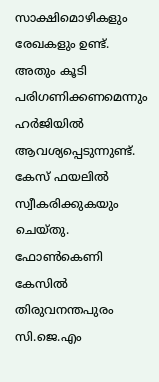സാക്ഷിമൊഴികളും രേഖകളും ഉണ്ട്. അതും കൂടി പരിഗണിക്കണമെന്നും ഹര്‍ജിയില്‍ ആവശ്യപ്പെടുന്നുണ്ട്. കേസ് ഫയലില്‍ സ്വീകരിക്കുകയും ചെയ്തു. ഫോണ്‍കെണി കേസില്‍ തിരുവനന്തപുരം സി.ജെ.എം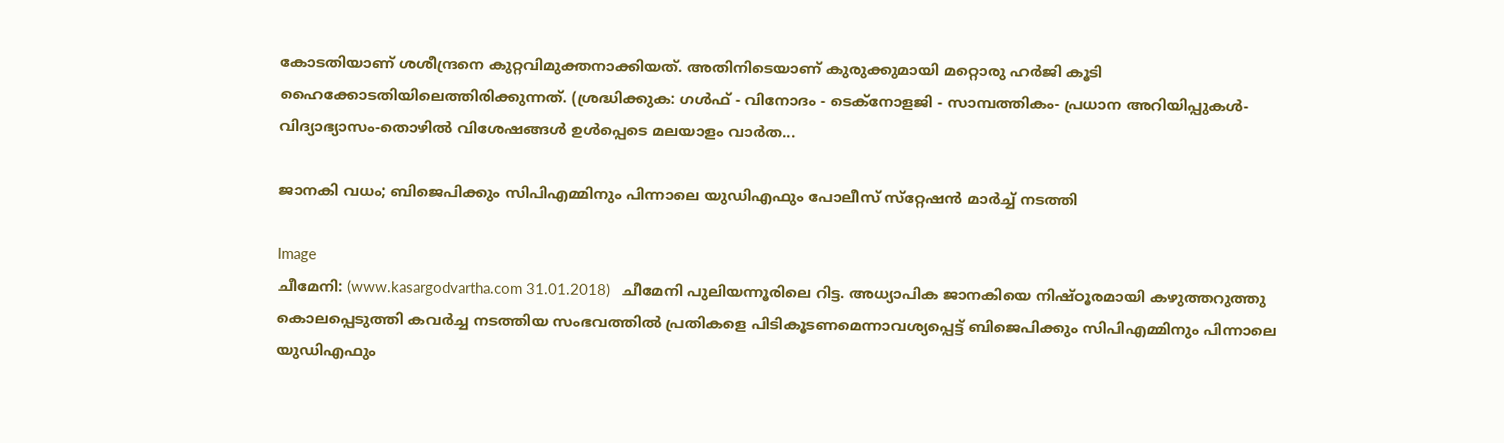കോടതിയാണ് ശശീന്ദ്രനെ കുറ്റവിമുക്തനാക്കിയത്. അതിനിടെയാണ് കുരുക്കുമായി മറ്റൊരു ഹര്‍ജി കൂടി ഹൈക്കോടതിയിലെത്തിരിക്കുന്നത്. (ശ്രദ്ധിക്കുക: ഗൾഫ് - വിനോദം - ടെക്നോളജി - സാമ്പത്തികം- പ്രധാന അറിയിപ്പുകൾ-വിദ്യാഭ്യാസം-തൊഴിൽ വിശേഷങ്ങൾ ഉൾപ്പെടെ മലയാളം വാർത...

ജാനകി വധം; ബിജെപിക്കും സിപിഎമ്മിനും പിന്നാലെ യുഡിഎഫും പോലീസ് സ്‌റ്റേഷന്‍ മാര്‍ച്ച് നടത്തി

Image
ചീമേനി: (www.kasargodvartha.com 31.01.2018)   ചീമേനി പുലിയന്നൂരിലെ റിട്ട. അധ്യാപിക ജാനകിയെ നിഷ്ഠൂരമായി കഴുത്തറുത്തു കൊലപ്പെടുത്തി കവര്‍ച്ച നടത്തിയ സംഭവത്തില്‍ പ്രതികളെ പിടികൂടണമെന്നാവശ്യപ്പെട്ട് ബിജെപിക്കും സിപിഎമ്മിനും പിന്നാലെ യുഡിഎഫും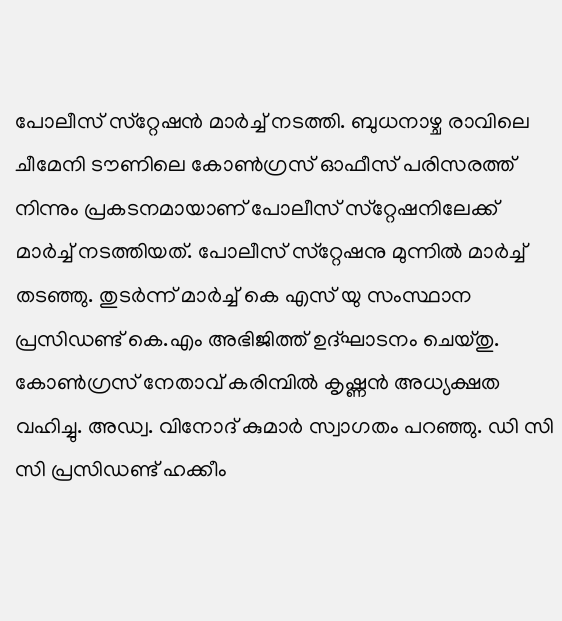പോലീസ് സ്‌റ്റേഷന്‍ മാര്‍ച്ച് നടത്തി. ബുധനാഴ്ച രാവിലെ ചീമേനി ടൗണിലെ കോണ്‍ഗ്രസ് ഓഫീസ് പരിസരത്ത് നിന്നും പ്രകടനമായാണ് പോലീസ് സ്‌റ്റേഷനിലേക്ക് മാര്‍ച്ച് നടത്തിയത്. പോലീസ് സ്‌റ്റേഷനു മുന്നില്‍ മാര്‍ച്ച് തടഞ്ഞു. തുടര്‍ന്ന് മാര്‍ച്ച് കെ എസ് യു സംസ്ഥാന പ്രസിഡണ്ട് കെ.എം അഭിജിത്ത് ഉദ്ഘാടനം ചെയ്തു. കോണ്‍ഗ്രസ് നേതാവ് കരിമ്പില്‍ കൃഷ്ണന്‍ അധ്യക്ഷത വഹിച്ചു. അഡ്വ. വിനോദ് കുമാര്‍ സ്വാഗതം പറഞ്ഞു. ഡി സി സി പ്രസിഡണ്ട് ഹക്കീം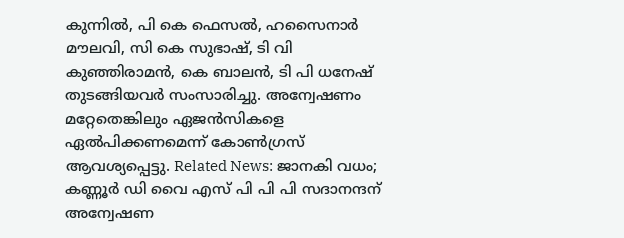കുന്നില്‍, പി കെ ഫെസല്‍, ഹസൈനാര്‍ മൗലവി, സി കെ സുഭാഷ്, ടി വി കുഞ്ഞിരാമന്‍, കെ ബാലന്‍, ടി പി ധനേഷ് തുടങ്ങിയവര്‍ സംസാരിച്ചു. അന്വേഷണം മറ്റേതെങ്കിലും ഏജന്‍സികളെ ഏല്‍പിക്കണമെന്ന് കോണ്‍ഗ്രസ് ആവശ്യപ്പെട്ടു. Related News: ജാനകി വധം; കണ്ണൂര്‍ ഡി വൈ എസ് പി പി പി സദാനന്ദന് അന്വേഷണ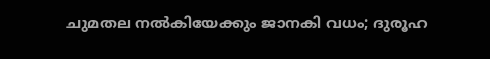ചുമതല നല്‍കിയേക്കും ജാനകി വധം; ദുരൂഹ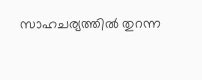സാഹചര്യത്തില്‍ തുറന്ന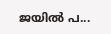ജയില്‍ പ...